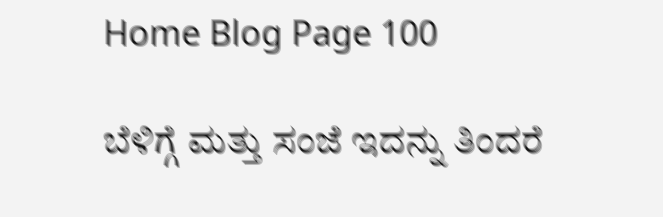Home Blog Page 100

ಬೆಳಿಗ್ಗೆ ಮತ್ತು ಸಂಜೆ ಇದನ್ನು ತಿಂದರೆ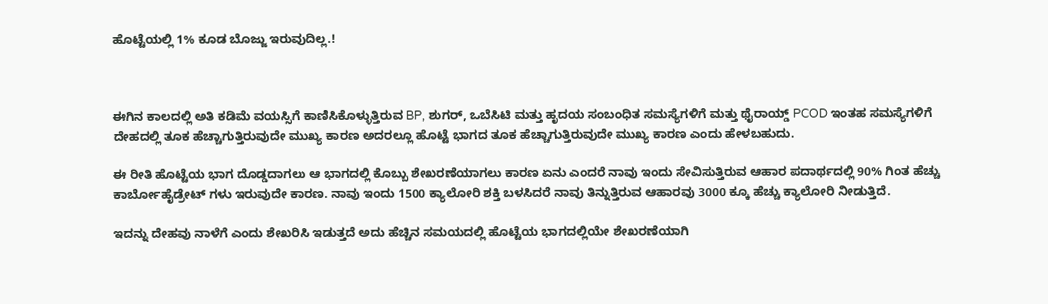ಹೊಟ್ಟೆಯಲ್ಲಿ 1% ಕೂಡ ಬೊಜ್ಜು ಇರುವುದಿಲ್ಲ.!



ಈಗಿನ ಕಾಲದಲ್ಲಿ ಅತಿ ಕಡಿಮೆ ವಯಸ್ಸಿಗೆ ಕಾಣಿಸಿಕೊಳ್ಳುತ್ತಿರುವ BP, ಶುಗರ್, ಒಬೆಸಿಟಿ ಮತ್ತು ಹೃದಯ ಸಂಬಂಧಿತ ಸಮಸ್ಯೆಗಳಿಗೆ ಮತ್ತು ಥೈರಾಯ್ಡ್ PCOD ಇಂತಹ ಸಮಸ್ಯೆಗಳಿಗೆ ದೇಹದಲ್ಲಿ ತೂಕ ಹೆಚ್ಚಾಗುತ್ತಿರುವುದೇ ಮುಖ್ಯ ಕಾರಣ ಅದರಲ್ಲೂ ಹೊಟ್ಟೆ ಭಾಗದ ತೂಕ ಹೆಚ್ಚಾಗುತ್ತಿರುವುದೇ ಮುಖ್ಯ ಕಾರಣ ಎಂದು ಹೇಳಬಹುದು.

ಈ ರೀತಿ ಹೊಟ್ಟೆಯ ಭಾಗ ದೊಡ್ಡದಾಗಲು ಆ ಭಾಗದಲ್ಲಿ ಕೊಬ್ಬು ಶೇಖರಣೆಯಾಗಲು ಕಾರಣ ಏನು ಎಂದರೆ ನಾವು ಇಂದು ಸೇವಿಸುತ್ತಿರುವ ಆಹಾರ ಪದಾರ್ಥದಲ್ಲಿ 90% ಗಿಂತ ಹೆಚ್ಚು ಕಾರ್ಬೋಹೈಡ್ರೇಟ್ ಗಳು ಇರುವುದೇ ಕಾರಣ. ನಾವು ಇಂದು 1500 ಕ್ಯಾಲೋರಿ ಶಕ್ತಿ ಬಳಸಿದರೆ ನಾವು ತಿನ್ನುತ್ತಿರುವ ಆಹಾರವು 3000 ಕ್ಕೂ ಹೆಚ್ಚು ಕ್ಯಾಲೋರಿ ನೀಡುತ್ತಿದೆ.

ಇದನ್ನು ದೇಹವು ನಾಳೆಗೆ ಎಂದು ಶೇಖರಿಸಿ ಇಡುತ್ತದೆ ಅದು ಹೆಚ್ಚಿನ ಸಮಯದಲ್ಲಿ ಹೊಟ್ಟೆಯ ಭಾಗದಲ್ಲಿಯೇ ಶೇಖರಣೆಯಾಗಿ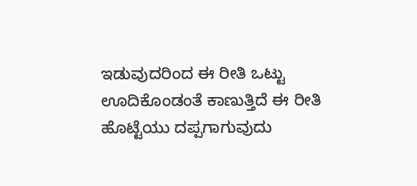ಇಡುವುದರಿಂದ ಈ ರೀತಿ ಒಟ್ಟು ಊದಿಕೊಂಡಂತೆ ಕಾಣುತ್ತಿದೆ ಈ ರೀತಿ ಹೊಟ್ಟೆಯು ದಪ್ಪಗಾಗುವುದು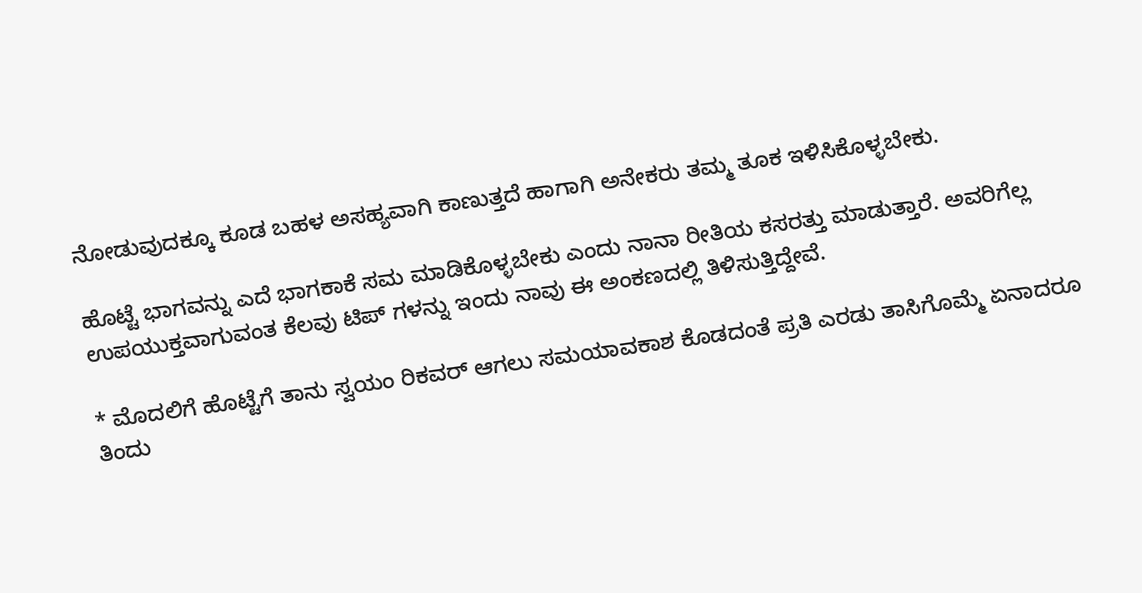ನೋಡುವುದಕ್ಕೂ ಕೂಡ ಬಹಳ ಅಸಹ್ಯವಾಗಿ ಕಾಣುತ್ತದೆ ಹಾಗಾಗಿ ಅನೇಕರು ತಮ್ಮ ತೂಕ ಇಳಿಸಿಕೊಳ್ಳಬೇಕು.

ಹೊಟ್ಟೆ ಭಾಗವನ್ನು ಎದೆ ಭಾಗಕಾಕೆ ಸಮ ಮಾಡಿಕೊಳ್ಳಬೇಕು ಎಂದು ನಾನಾ ರೀತಿಯ ಕಸರತ್ತು ಮಾಡುತ್ತಾರೆ. ಅವರಿಗೆಲ್ಲ ಉಪಯುಕ್ತವಾಗುವಂತ ಕೆಲವು ಟಿಪ್ ಗಳನ್ನು ಇಂದು ನಾವು ಈ ಅಂಕಣದಲ್ಲಿ ತಿಳಿಸುತ್ತಿದ್ದೇವೆ.

* ಮೊದಲಿಗೆ ಹೊಟ್ಟೆಗೆ ತಾನು ಸ್ವಯಂ ರಿಕವರ್ ಆಗಲು ಸಮಯಾವಕಾಶ ಕೊಡದಂತೆ ಪ್ರತಿ ಎರಡು ತಾಸಿಗೊಮ್ಮೆ ಏನಾದರೂ ತಿಂದು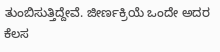ತುಂಬಿಸುತ್ತಿದ್ದೇವೆ. ಜೀರ್ಣಕ್ರಿಯೆ ಒಂದೇ ಅದರ ಕೆಲಸ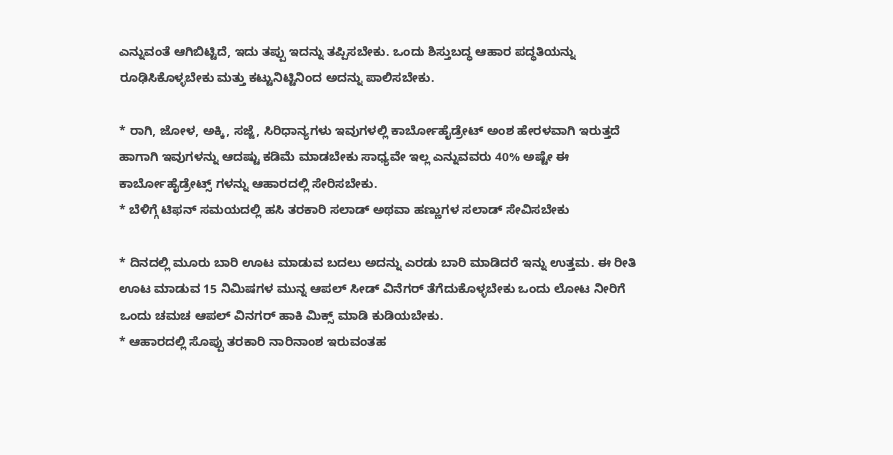ಎನ್ನುವಂತೆ ಆಗಿಬಿಟ್ಟಿದೆ, ಇದು ತಪ್ಪು ಇದನ್ನು ತಪ್ಪಿಸಬೇಕು. ಒಂದು ಶಿಸ್ತುಬದ್ಧ ಆಹಾರ ಪದ್ಧತಿಯನ್ನು ರೂಢಿಸಿಕೊಳ್ಳಬೇಕು ಮತ್ತು ಕಟ್ಟುನಿಟ್ಟಿನಿಂದ ಅದನ್ನು ಪಾಲಿಸಬೇಕು.

* ರಾಗಿ, ಜೋಳ, ಅಕ್ಕಿ, ಸಜ್ಜೆ, ಸಿರಿಧಾನ್ಯಗಳು ಇವುಗಳಲ್ಲಿ ಕಾರ್ಬೋಹೈಡ್ರೇಟ್ ಅಂಶ ಹೇರಳವಾಗಿ ಇರುತ್ತದೆ ಹಾಗಾಗಿ ಇವುಗಳನ್ನು ಆದಷ್ಟು ಕಡಿಮೆ ಮಾಡಬೇಕು ಸಾಧ್ಯವೇ ಇಲ್ಲ ಎನ್ನುವವರು 40% ಅಷ್ಟೇ ಈ ಕಾರ್ಬೋಹೈಡ್ರೇಟ್ಸ್ ಗಳನ್ನು ಆಹಾರದಲ್ಲಿ ಸೇರಿಸಬೇಕು.
* ಬೆಳಿಗ್ಗೆ ಟಿಫನ್ ಸಮಯದಲ್ಲಿ ಹಸಿ ತರಕಾರಿ ಸಲಾಡ್ ಅಥವಾ ಹಣ್ಣುಗಳ ಸಲಾಡ್ ಸೇವಿಸಬೇಕು

* ದಿನದಲ್ಲಿ ಮೂರು ಬಾರಿ ಊಟ ಮಾಡುವ ಬದಲು ಅದನ್ನು ಎರಡು ಬಾರಿ ಮಾಡಿದರೆ ಇನ್ನು ಉತ್ತಮ. ಈ ರೀತಿ ಊಟ ಮಾಡುವ 15 ನಿಮಿಷಗಳ ಮುನ್ನ ಆಪಲ್ ಸೀಡ್ ವಿನೆಗರ್ ತೆಗೆದುಕೊಳ್ಳಬೇಕು ಒಂದು ಲೋಟ ನೀರಿಗೆ ಒಂದು ಚಮಚ ಆಪಲ್ ವಿನಗರ್ ಹಾಕಿ ಮಿಕ್ಸ್ ಮಾಡಿ ಕುಡಿಯಬೇಕು.
* ಆಹಾರದಲ್ಲಿ ಸೊಪ್ಪು ತರಕಾರಿ ನಾರಿನಾಂಶ ಇರುವಂತಹ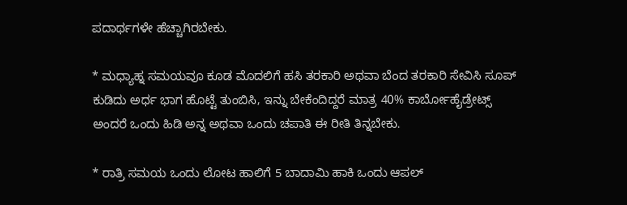ಪದಾರ್ಥಗಳೇ ಹೆಚ್ಚಾಗಿರಬೇಕು.

* ಮಧ್ಯಾಹ್ನ ಸಮಯವೂ ಕೂಡ ಮೊದಲಿಗೆ ಹಸಿ ತರಕಾರಿ ಅಥವಾ ಬೆಂದ ತರಕಾರಿ ಸೇವಿಸಿ ಸೂಪ್ ಕುಡಿದು ಅರ್ಧ ಭಾಗ ಹೊಟ್ಟೆ ತುಂಬಿಸಿ, ಇನ್ನು ಬೇಕೆಂದಿದ್ದರೆ ಮಾತ್ರ 40% ಕಾರ್ಬೋಹೈಡ್ರೇಟ್ಸ್ ಅಂದರೆ ಒಂದು ಹಿಡಿ ಅನ್ನ ಅಥವಾ ಒಂದು ಚಪಾತಿ ಈ ರೀತಿ ತಿನ್ನಬೇಕು.

* ರಾತ್ರಿ ಸಮಯ ಒಂದು ಲೋಟ ಹಾಲಿಗೆ 5 ಬಾದಾಮಿ ಹಾಕಿ ಒಂದು ಆಪಲ್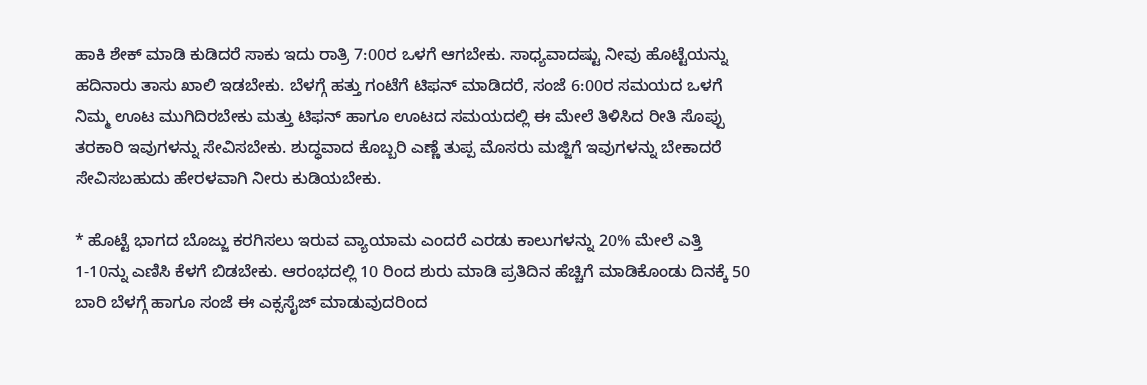ಹಾಕಿ ಶೇಕ್ ಮಾಡಿ ಕುಡಿದರೆ ಸಾಕು ಇದು ರಾತ್ರಿ 7:00ರ ಒಳಗೆ ಆಗಬೇಕು. ಸಾಧ್ಯವಾದಷ್ಟು ನೀವು ಹೊಟ್ಟೆಯನ್ನು ಹದಿನಾರು ತಾಸು ಖಾಲಿ ಇಡಬೇಕು. ಬೆಳಗ್ಗೆ ಹತ್ತು ಗಂಟೆಗೆ ಟಿಫನ್ ಮಾಡಿದರೆ, ಸಂಜೆ 6:00ರ ಸಮಯದ ಒಳಗೆ ನಿಮ್ಮ ಊಟ ಮುಗಿದಿರಬೇಕು ಮತ್ತು ಟಿಫನ್ ಹಾಗೂ ಊಟದ ಸಮಯದಲ್ಲಿ ಈ ಮೇಲೆ ತಿಳಿಸಿದ ರೀತಿ ಸೊಪ್ಪು ತರಕಾರಿ ಇವುಗಳನ್ನು ಸೇವಿಸಬೇಕು. ಶುದ್ಧವಾದ ಕೊಬ್ಬರಿ ಎಣ್ಣೆ ತುಪ್ಪ ಮೊಸರು ಮಜ್ಜಿಗೆ ಇವುಗಳನ್ನು ಬೇಕಾದರೆ ಸೇವಿಸಬಹುದು ಹೇರಳವಾಗಿ ನೀರು ಕುಡಿಯಬೇಕು.

* ಹೊಟ್ಟೆ ಭಾಗದ ಬೊಜ್ಜು ಕರಗಿಸಲು ಇರುವ ವ್ಯಾಯಾಮ ಎಂದರೆ ಎರಡು ಕಾಲುಗಳನ್ನು 20% ಮೇಲೆ ಎತ್ತಿ 1-10ನ್ನು ಎಣಿಸಿ ಕೆಳಗೆ ಬಿಡಬೇಕು. ಆರಂಭದಲ್ಲಿ 10 ರಿಂದ ಶುರು ಮಾಡಿ ಪ್ರತಿದಿನ ಹೆಚ್ಚಿಗೆ ಮಾಡಿಕೊಂಡು ದಿನಕ್ಕೆ 50 ಬಾರಿ ಬೆಳಗ್ಗೆ ಹಾಗೂ ಸಂಜೆ ಈ ಎಕ್ಸಸೈಜ್ ಮಾಡುವುದರಿಂದ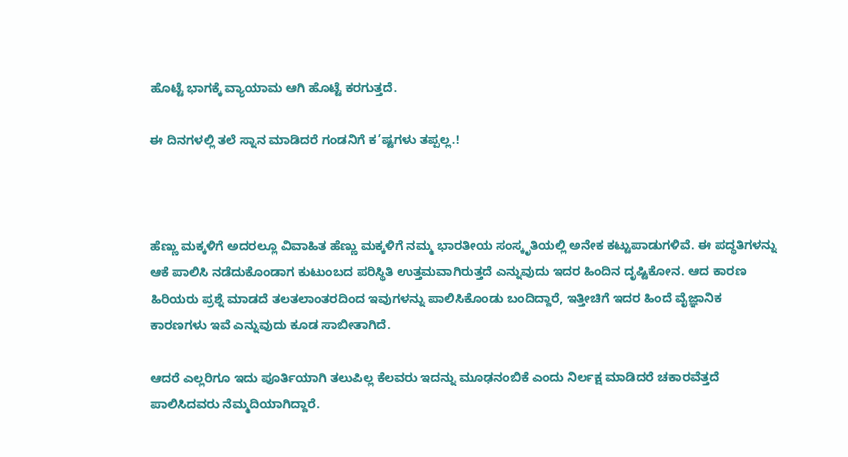ಹೊಟ್ಟೆ ಭಾಗಕ್ಕೆ ವ್ಯಾಯಾಮ ಆಗಿ ಹೊಟ್ಟೆ ಕರಗುತ್ತದೆ.

ಈ ದಿನಗಳಲ್ಲಿ ತಲೆ ಸ್ನಾನ ಮಾಡಿದರೆ ಗಂಡನಿಗೆ ಕ’ಷ್ಟಗಳು ತಪ್ಪಲ್ಲ.!



ಹೆಣ್ಣು ಮಕ್ಕಳಿಗೆ ಅದರಲ್ಲೂ ವಿವಾಹಿತ ಹೆಣ್ಣು ಮಕ್ಕಳಿಗೆ ನಮ್ಮ ಭಾರತೀಯ ಸಂಸ್ಕೃತಿಯಲ್ಲಿ ಅನೇಕ ಕಟ್ಟುಪಾಡುಗಳಿವೆ. ಈ ಪದ್ಧತಿಗಳನ್ನು ಆಕೆ ಪಾಲಿಸಿ ನಡೆದುಕೊಂಡಾಗ ಕುಟುಂಬದ ಪರಿಸ್ಥಿತಿ ಉತ್ತಮವಾಗಿರುತ್ತದೆ ಎನ್ನುವುದು ಇದರ ಹಿಂದಿನ ದೃಷ್ಟಿಕೋನ. ಆದ ಕಾರಣ ಹಿರಿಯರು ಪ್ರಶ್ನೆ ಮಾಡದೆ ತಲತಲಾಂತರದಿಂದ ಇವುಗಳನ್ನು ಪಾಲಿಸಿಕೊಂಡು ಬಂದಿದ್ದಾರೆ, ಇತ್ತೀಚಿಗೆ ಇದರ ಹಿಂದೆ ವೈಜ್ಞಾನಿಕ ಕಾರಣಗಳು ಇವೆ ಎನ್ನುವುದು ಕೂಡ ಸಾಬೀತಾಗಿದೆ.

ಆದರೆ ಎಲ್ಲರಿಗೂ ಇದು ಪೂರ್ತಿಯಾಗಿ ತಲುಪಿಲ್ಲ ಕೆಲವರು ಇದನ್ನು ಮೂಢನಂಬಿಕೆ ಎಂದು ನಿರ್ಲಕ್ಷ ಮಾಡಿದರೆ ಚಕಾರವೆತ್ತದೆ ಪಾಲಿಸಿದವರು ನೆಮ್ಮದಿಯಾಗಿದ್ದಾರೆ.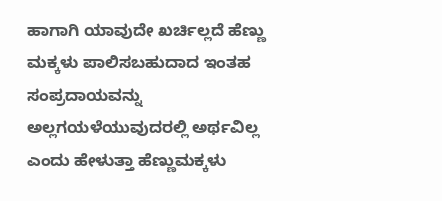ಹಾಗಾಗಿ ಯಾವುದೇ ಖರ್ಚಿಲ್ಲದೆ ಹೆಣ್ಣು ಮಕ್ಕಳು ಪಾಲಿಸಬಹುದಾದ ಇಂತಹ ಸಂಪ್ರದಾಯವನ್ನು ಅಲ್ಲಗಯಳೆಯುವುದರಲ್ಲಿ ಅರ್ಥವಿಲ್ಲ ಎಂದು ಹೇಳುತ್ತಾ ಹೆಣ್ಣುಮಕ್ಕಳು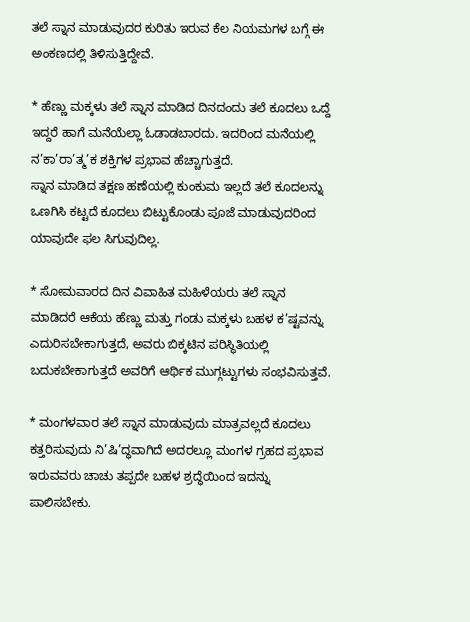ತಲೆ ಸ್ನಾನ ಮಾಡುವುದರ ಕುರಿತು ಇರುವ ಕೆಲ ನಿಯಮಗಳ ಬಗ್ಗೆ ಈ ಅಂಕಣದಲ್ಲಿ ತಿಳಿಸುತ್ತಿದ್ದೇವೆ.

* ಹೆಣ್ಣು ಮಕ್ಕಳು ತಲೆ ಸ್ನಾನ ಮಾಡಿದ ದಿನದಂದು ತಲೆ ಕೂದಲು ಒದ್ದೆ ಇದ್ದರೆ ಹಾಗೆ ಮನೆಯೆಲ್ಲಾ ಓಡಾಡಬಾರದು. ಇದರಿಂದ ಮನೆಯಲ್ಲಿ ನ’ಕಾ’ರಾ’ತ್ಮ’ಕ ಶಕ್ತಿಗಳ ಪ್ರಭಾವ ಹೆಚ್ಚಾಗುತ್ತದೆ.
ಸ್ನಾನ ಮಾಡಿದ ತಕ್ಷಣ ಹಣೆಯಲ್ಲಿ ಕುಂಕುಮ ಇಲ್ಲದೆ ತಲೆ ಕೂದಲನ್ನು ಒಣಗಿಸಿ ಕಟ್ಟದೆ ಕೂದಲು ಬಿಟ್ಟುಕೊಂಡು ಪೂಜೆ ಮಾಡುವುದರಿಂದ ಯಾವುದೇ ಫಲ ಸಿಗುವುದಿಲ್ಲ.

* ಸೋಮವಾರದ ದಿನ ವಿವಾಹಿತ ಮಹಿಳೆಯರು ತಲೆ ಸ್ನಾನ ಮಾಡಿದರೆ ಆಕೆಯ ಹೆಣ್ಣು ಮತ್ತು ಗಂಡು ಮಕ್ಕಳು ಬಹಳ ಕ’ಷ್ಟವನ್ನು ಎದುರಿಸಬೇಕಾಗುತ್ತದೆ, ಅವರು ಬಿಕ್ಕಟಿನ ಪರಿಸ್ಥಿತಿಯಲ್ಲಿ ಬದುಕಬೇಕಾಗುತ್ತದೆ ಅವರಿಗೆ ಆರ್ಥಿಕ ಮುಗ್ಗಟ್ಟುಗಳು ಸಂಭವಿಸುತ್ತವೆ.

* ಮಂಗಳವಾರ ತಲೆ ಸ್ನಾನ ಮಾಡುವುದು ಮಾತ್ರವಲ್ಲದೆ ಕೂದಲು ಕತ್ತರಿಸುವುದು ನಿ’ಷಿ’ದ್ಧವಾಗಿದೆ ಅದರಲ್ಲೂ ಮಂಗಳ ಗ್ರಹದ ಪ್ರಭಾವ ಇರುವವರು ಚಾಚು ತಪ್ಪದೇ ಬಹಳ ಶ್ರದ್ಧೆಯಿಂದ ಇದನ್ನು ಪಾಲಿಸಬೇಕು.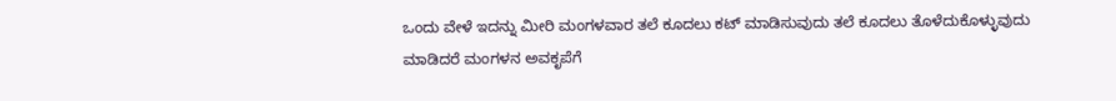ಒಂದು ವೇಳೆ ಇದನ್ನು ಮೀರಿ ಮಂಗಳವಾರ ತಲೆ ಕೂದಲು ಕಟ್ ಮಾಡಿಸುವುದು ತಲೆ ಕೂದಲು ತೊಳೆದುಕೊಳ್ಳುವುದು ಮಾಡಿದರೆ ಮಂಗಳನ ಅವಕೃಪೆಗೆ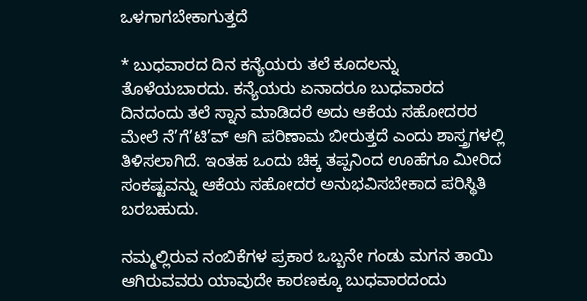ಒಳಗಾಗಬೇಕಾಗುತ್ತದೆ

* ಬುಧವಾರದ ದಿನ ಕನ್ಯೆಯರು ತಲೆ ಕೂದಲನ್ನು ತೊಳೆಯಬಾರದು. ಕನ್ಯೆಯರು ಏನಾದರೂ ಬುಧವಾರದ ದಿನದಂದು ತಲೆ ಸ್ನಾನ ಮಾಡಿದರೆ ಅದು ಆಕೆಯ ಸಹೋದರರ ಮೇಲೆ ನೆ’ಗೆ’ಟಿ’ವ್ ಆಗಿ ಪರಿಣಾಮ ಬೀರುತ್ತದೆ ಎಂದು ಶಾಸ್ತ್ರಗಳಲ್ಲಿ ತಿಳಿಸಲಾಗಿದೆ. ಇಂತಹ ಒಂದು ಚಿಕ್ಕ ತಪ್ಪನಿಂದ ಊಹೆಗೂ ಮೀರಿದ ಸಂಕಷ್ಟವನ್ನು ಆಕೆಯ ಸಹೋದರ ಅನುಭವಿಸಬೇಕಾದ ಪರಿಸ್ಥಿತಿ ಬರಬಹುದು.

ನಮ್ಮಲ್ಲಿರುವ ನಂಬಿಕೆಗಳ ಪ್ರಕಾರ ಒಬ್ಬನೇ ಗಂಡು ಮಗನ ತಾಯಿ ಆಗಿರುವವರು ಯಾವುದೇ ಕಾರಣಕ್ಕೂ ಬುಧವಾರದಂದು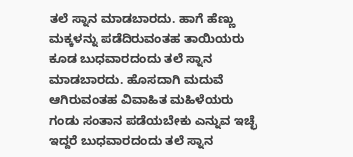ತಲೆ ಸ್ನಾನ ಮಾಡಬಾರದು. ಹಾಗೆ ಹೆಣ್ಣು ಮಕ್ಕಳನ್ನು ಪಡೆದಿರುವಂತಹ ತಾಯಿಯರು ಕೂಡ ಬುಧವಾರದಂದು ತಲೆ ಸ್ನಾನ ಮಾಡಬಾರದು. ಹೊಸದಾಗಿ ಮದುವೆ ಆಗಿರುವಂತಹ ವಿವಾಹಿತ ಮಹಿಳೆಯರು ಗಂಡು ಸಂತಾನ ಪಡೆಯಬೇಕು ಎನ್ನುವ ಇಚ್ಛೆ ಇದ್ದರೆ ಬುಧವಾರದಂದು ತಲೆ ಸ್ನಾನ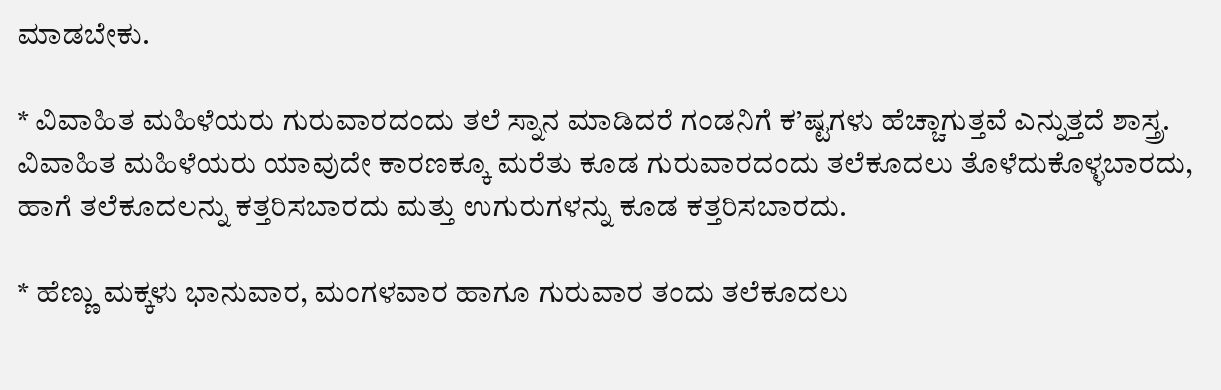ಮಾಡಬೇಕು.

* ವಿವಾಹಿತ ಮಹಿಳೆಯರು ಗುರುವಾರದಂದು ತಲೆ ಸ್ನಾನ ಮಾಡಿದರೆ ಗಂಡನಿಗೆ ಕ’ಷ್ಟಗಳು ಹೆಚ್ಚಾಗುತ್ತವೆ ಎನ್ನುತ್ತದೆ ಶಾಸ್ತ್ರ. ವಿವಾಹಿತ ಮಹಿಳೆಯರು ಯಾವುದೇ ಕಾರಣಕ್ಕೂ ಮರೆತು ಕೂಡ ಗುರುವಾರದಂದು ತಲೆಕೂದಲು ತೊಳೆದುಕೊಳ್ಳಬಾರದು, ಹಾಗೆ ತಲೆಕೂದಲನ್ನು ಕತ್ತರಿಸಬಾರದು ಮತ್ತು ಉಗುರುಗಳನ್ನು ಕೂಡ ಕತ್ತರಿಸಬಾರದು.

* ಹೆಣ್ಣು ಮಕ್ಕಳು ಭಾನುವಾರ, ಮಂಗಳವಾರ ಹಾಗೂ ಗುರುವಾರ ತಂದು ತಲೆಕೂದಲು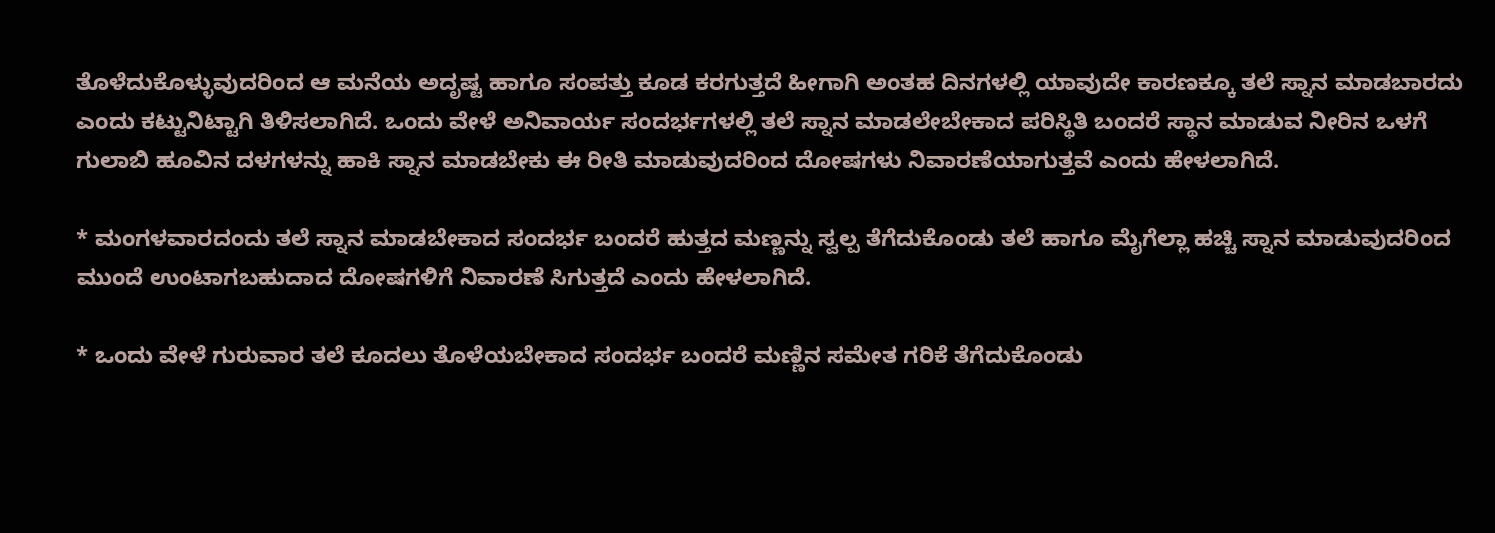ತೊಳೆದುಕೊಳ್ಳುವುದರಿಂದ ಆ ಮನೆಯ ಅದೃಷ್ಟ ಹಾಗೂ ಸಂಪತ್ತು ಕೂಡ ಕರಗುತ್ತದೆ ಹೀಗಾಗಿ ಅಂತಹ ದಿನಗಳಲ್ಲಿ ಯಾವುದೇ ಕಾರಣಕ್ಕೂ ತಲೆ ಸ್ನಾನ ಮಾಡಬಾರದು ಎಂದು ಕಟ್ಟುನಿಟ್ಟಾಗಿ ತಿಳಿಸಲಾಗಿದೆ. ಒಂದು ವೇಳೆ ಅನಿವಾರ್ಯ ಸಂದರ್ಭಗಳಲ್ಲಿ ತಲೆ ಸ್ನಾನ ಮಾಡಲೇಬೇಕಾದ ಪರಿಸ್ಥಿತಿ ಬಂದರೆ ಸ್ಥಾನ ಮಾಡುವ ನೀರಿನ ಒಳಗೆ ಗುಲಾಬಿ ಹೂವಿನ ದಳಗಳನ್ನು ಹಾಕಿ ಸ್ನಾನ ಮಾಡಬೇಕು ಈ ರೀತಿ ಮಾಡುವುದರಿಂದ ದೋಷಗಳು ನಿವಾರಣೆಯಾಗುತ್ತವೆ ಎಂದು ಹೇಳಲಾಗಿದೆ.

* ಮಂಗಳವಾರದಂದು ತಲೆ ಸ್ನಾನ ಮಾಡಬೇಕಾದ ಸಂದರ್ಭ ಬಂದರೆ ಹುತ್ತದ ಮಣ್ಣನ್ನು ಸ್ವಲ್ಪ ತೆಗೆದುಕೊಂಡು ತಲೆ ಹಾಗೂ ಮೈಗೆಲ್ಲಾ ಹಚ್ಚಿ ಸ್ನಾನ ಮಾಡುವುದರಿಂದ ಮುಂದೆ ಉಂಟಾಗಬಹುದಾದ ದೋಷಗಳಿಗೆ ನಿವಾರಣೆ ಸಿಗುತ್ತದೆ ಎಂದು ಹೇಳಲಾಗಿದೆ.

* ಒಂದು ವೇಳೆ ಗುರುವಾರ ತಲೆ ಕೂದಲು ತೊಳೆಯಬೇಕಾದ ಸಂದರ್ಭ ಬಂದರೆ ಮಣ್ಣಿನ ಸಮೇತ ಗರಿಕೆ ತೆಗೆದುಕೊಂಡು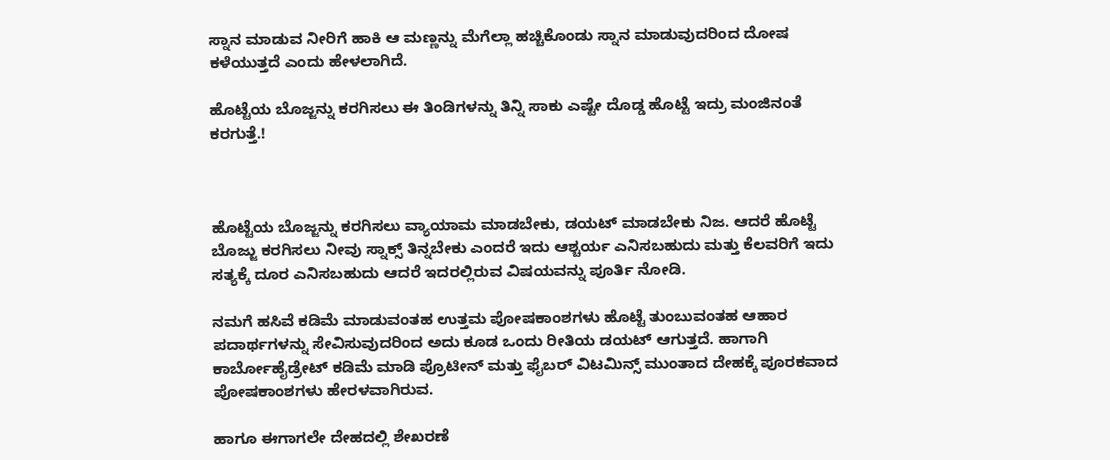ಸ್ನಾನ ಮಾಡುವ ನೀರಿಗೆ ಹಾಕಿ ಆ ಮಣ್ಣನ್ನು ಮೆಗೆಲ್ಲಾ ಹಚ್ಚಿಕೊಂಡು ಸ್ನಾನ ಮಾಡುವುದರಿಂದ ದೋಷ ಕಳೆಯುತ್ತದೆ ಎಂದು ಹೇಳಲಾಗಿದೆ.

ಹೊಟ್ಟೆಯ ಬೊಜ್ಜನ್ನು ಕರಗಿಸಲು ಈ ತಿಂಡಿಗಳನ್ನು ತಿನ್ನಿ ಸಾಕು ಎಷ್ಟೇ ದೊಡ್ಡ ಹೊಟ್ಟೆ ಇದ್ರು ಮಂಜಿನಂತೆ ಕರಗುತ್ತೆ.!



ಹೊಟ್ಟೆಯ ಬೊಜ್ಜನ್ನು ಕರಗಿಸಲು ವ್ಯಾಯಾಮ ಮಾಡಬೇಕು, ಡಯಟ್ ಮಾಡಬೇಕು ನಿಜ. ಆದರೆ ಹೊಟ್ಟೆ ಬೊಜ್ಜು ಕರಗಿಸಲು ನೀವು ಸ್ನಾಕ್ಸ್ ತಿನ್ನಬೇಕು ಎಂದರೆ ಇದು ಆಶ್ಚರ್ಯ ಎನಿಸಬಹುದು ಮತ್ತು ಕೆಲವರಿಗೆ ಇದು ಸತ್ಯಕ್ಕೆ ದೂರ ಎನಿಸಬಹುದು ಆದರೆ ಇದರಲ್ಲಿರುವ ವಿಷಯವನ್ನು ಪೂರ್ತಿ ನೋಡಿ.

ನಮಗೆ ಹಸಿವೆ ಕಡಿಮೆ ಮಾಡುವಂತಹ ಉತ್ತಮ ಪೋಷಕಾಂಶಗಳು ಹೊಟ್ಟೆ ತುಂಬುವಂತಹ ಆಹಾರ ಪದಾರ್ಥಗಳನ್ನು ಸೇವಿಸುವುದರಿಂದ ಅದು ಕೂಡ ಒಂದು ರೀತಿಯ ಡಯಟ್ ಆಗುತ್ತದೆ. ಹಾಗಾಗಿ ಕಾರ್ಬೋಹೈಡ್ರೇಟ್ ಕಡಿಮೆ ಮಾಡಿ ಪ್ರೊಟೀನ್ ಮತ್ತು ಫೈಬರ್ ವಿಟಮಿನ್ಸ್ ಮುಂತಾದ ದೇಹಕ್ಕೆ ಪೂರಕವಾದ ಪೋಷಕಾಂಶಗಳು ಹೇರಳವಾಗಿರುವ.

ಹಾಗೂ ಈಗಾಗಲೇ ದೇಹದಲ್ಲಿ ಶೇಖರಣೆ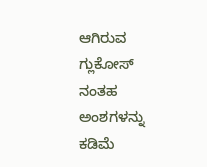ಆಗಿರುವ ಗ್ಲುಕೋಸ್ ನಂತಹ ಅಂಶಗಳನ್ನು ಕಡಿಮೆ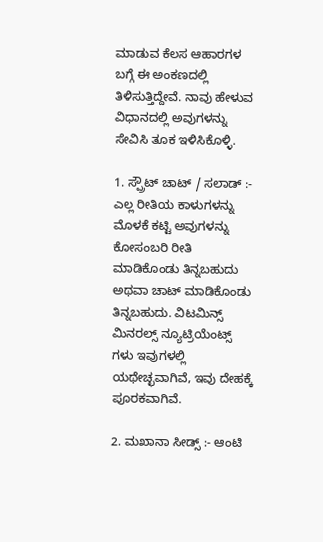ಮಾಡುವ ಕೆಲಸ ಆಹಾರಗಳ ಬಗ್ಗೆ ಈ ಅಂಕಣದಲ್ಲಿ ತಿಳಿಸುತ್ತಿದ್ದೇವೆ. ನಾವು ಹೇಳುವ ವಿಧಾನದಲ್ಲಿ ಅವುಗಳನ್ನು ಸೇವಿಸಿ ತೂಕ ಇಳಿಸಿಕೊಳ್ಳಿ.

1. ಸ್ಪ್ರೌಟ್ ಚಾಟ್ / ಸಲಾಡ್ :- ಎಲ್ಲ ರೀತಿಯ ಕಾಳುಗಳನ್ನು ಮೊಳಕೆ ಕಟ್ಟಿ ಅವುಗಳನ್ನು ಕೋಸಂಬರಿ ರೀತಿ ಮಾಡಿಕೊಂಡು ತಿನ್ನಬಹುದು ಅಥವಾ ಚಾಟ್ ಮಾಡಿಕೊಂಡು ತಿನ್ನಬಹುದು. ವಿಟಮಿನ್ಸ್ ಮಿನರಲ್ಸ್ ನ್ಯೂಟ್ರಿಯೆಂಟ್ಸ್ ಗಳು ಇವುಗಳಲ್ಲಿ ಯಥೇಚ್ಛವಾಗಿವೆ, ಇವು ದೇಹಕ್ಕೆ ಪೂರಕವಾಗಿವೆ.

2. ಮಖಾನಾ ಸೀಡ್ಸ್ :- ಆಂಟಿ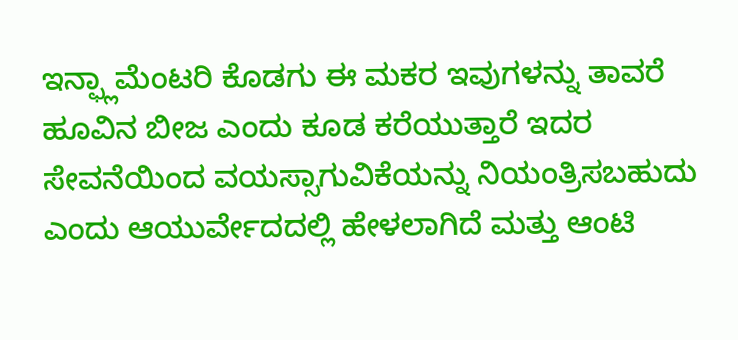ಇನ್ಫ್ಲಾಮೆಂಟರಿ ಕೊಡಗು ಈ ಮಕರ ಇವುಗಳನ್ನು ತಾವರೆ ಹೂವಿನ ಬೀಜ ಎಂದು ಕೂಡ ಕರೆಯುತ್ತಾರೆ ಇದರ ಸೇವನೆಯಿಂದ ವಯಸ್ಸಾಗುವಿಕೆಯನ್ನು ನಿಯಂತ್ರಿಸಬಹುದು ಎಂದು ಆಯುರ್ವೇದದಲ್ಲಿ ಹೇಳಲಾಗಿದೆ ಮತ್ತು ಆಂಟಿ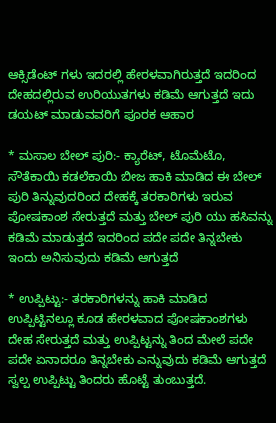ಆಕ್ಸಿಡೆಂಟ್ ಗಳು ಇದರಲ್ಲಿ ಹೇರಳವಾಗಿರುತ್ತದೆ ಇದರಿಂದ ದೇಹದಲ್ಲಿರುವ ಉರಿಯುತಗಳು ಕಡಿಮೆ ಆಗುತ್ತದೆ ಇದು ಡಯಟ್ ಮಾಡುವವರಿಗೆ ಪೂರಕ ಆಹಾರ

* ಮಸಾಲ ಬೇಲ್ ಪುರಿ:- ಕ್ಯಾರೆಟ್, ಟೊಮೆಟೊ, ಸೌತೆಕಾಯಿ ಕಡಲೆಕಾಯಿ ಬೀಜ ಹಾಕಿ ಮಾಡಿದ ಈ ಬೇಲ್ ಪುರಿ ತಿನ್ನುವುದರಿಂದ ದೇಹಕ್ಕೆ ತರಕಾರಿಗಳು ಇರುವ ಪೋಷಕಾಂಶ ಸೇರುತ್ತದೆ ಮತ್ತು ಬೇಲ್ ಪುರಿ ಯು ಹಸಿವನ್ನು ಕಡಿಮೆ ಮಾಡುತ್ತದೆ ಇದರಿಂದ ಪದೇ ಪದೇ ತಿನ್ನಬೇಕು ಇಂದು ಅನಿಸುವುದು ಕಡಿಮೆ ಆಗುತ್ತದೆ

* ಉಪ್ಪಿಟ್ಟು:- ತರಕಾರಿಗಳನ್ನು ಹಾಕಿ ಮಾಡಿದ ಉಪ್ಪಿಟ್ಟಿನಲ್ಲೂ ಕೂಡ ಹೇರಳವಾದ ಪೋಷಕಾಂಶಗಳು ದೇಹ ಸೇರುತ್ತದೆ ಮತ್ತು ಉಪ್ಪಿಟ್ಟನ್ನು ತಿಂದ ಮೇಲೆ ಪದೇ ಪದೇ ಏನಾದರೂ ತಿನ್ನಬೇಕು ಎನ್ನುವುದು ಕಡಿಮೆ ಆಗುತ್ತದೆ ಸ್ವಲ್ಪ ಉಪ್ಪಿಟ್ಟು ತಿಂದರು ಹೊಟ್ಟೆ ತುಂಬುತ್ತದೆ.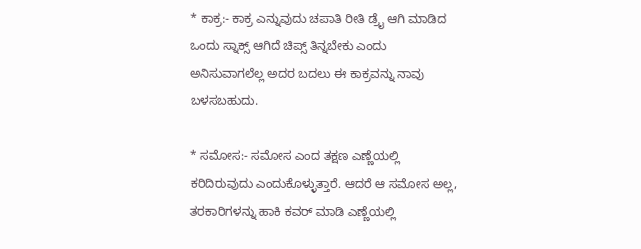* ಕಾಕ್ರ:- ಕಾಕ್ರ ಎನ್ನುವುದು ಚಪಾತಿ ರೀತಿ ಡ್ರೈ ಆಗಿ ಮಾಡಿದ ಒಂದು ಸ್ನಾಕ್ಸ್ ಆಗಿದೆ ಚಿಪ್ಸ್ ತಿನ್ನಬೇಕು ಎಂದು ಅನಿಸುವಾಗಲೆಲ್ಲ ಅದರ ಬದಲು ಈ ಕಾಕ್ರವನ್ನು ನಾವು ಬಳಸಬಹುದು.

* ಸಮೋಸ:- ಸಮೋಸ ಎಂದ ತಕ್ಷಣ ಎಣ್ಣೆಯಲ್ಲಿ ಕರಿದಿರುವುದು ಎಂದುಕೊಳ್ಳುತ್ತಾರೆ. ಆದರೆ ಆ ಸಮೋಸ ಅಲ್ಲ, ತರಕಾರಿಗಳನ್ನು ಹಾಕಿ ಕವರ್ ಮಾಡಿ ಎಣ್ಣೆಯಲ್ಲಿ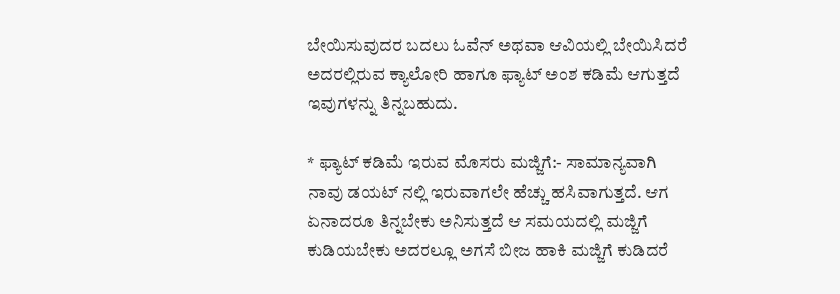ಬೇಯಿಸುವುದರ ಬದಲು ಓವೆನ್ ಅಥವಾ ಆವಿಯಲ್ಲಿ ಬೇಯಿಸಿದರೆ ಅದರಲ್ಲಿರುವ ಕ್ಯಾಲೋರಿ ಹಾಗೂ ಫ್ಯಾಟ್ ಅಂಶ ಕಡಿಮೆ ಆಗುತ್ತದೆ ಇವುಗಳನ್ನು ತಿನ್ನಬಹುದು.

* ಫ್ಯಾಟ್ ಕಡಿಮೆ ಇರುವ ಮೊಸರು ಮಜ್ಜಿಗೆ:- ಸಾಮಾನ್ಯವಾಗಿ ನಾವು ಡಯಟ್ ನಲ್ಲಿ ಇರುವಾಗಲೇ ಹೆಚ್ಚು ಹಸಿವಾಗುತ್ತದೆ. ಆಗ ಏನಾದರೂ ತಿನ್ನಬೇಕು ಅನಿಸುತ್ತದೆ ಆ ಸಮಯದಲ್ಲಿ ಮಜ್ಜಿಗೆ ಕುಡಿಯಬೇಕು ಅದರಲ್ಲೂ ಅಗಸೆ ಬೀಜ ಹಾಕಿ ಮಜ್ಜಿಗೆ ಕುಡಿದರೆ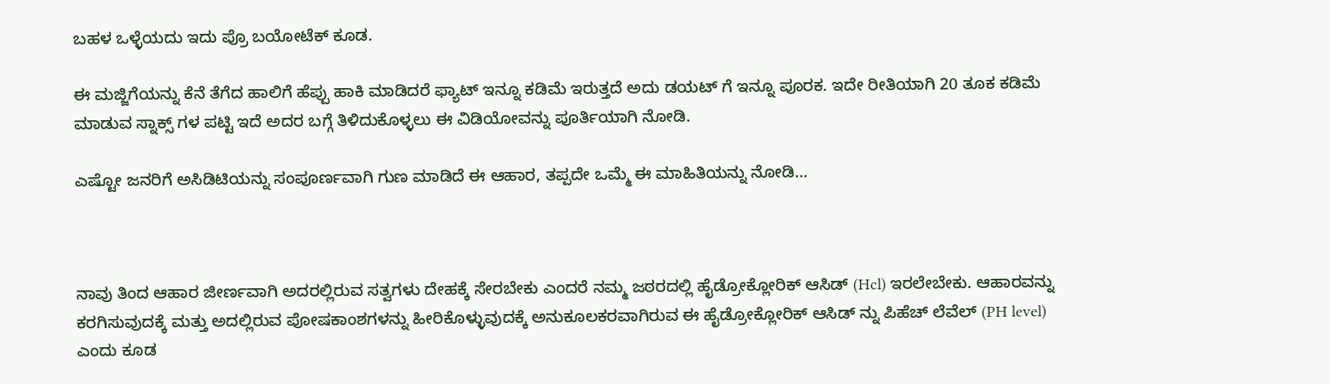ಬಹಳ ಒಳ್ಳೆಯದು ಇದು ಪ್ರೊ ಬಯೋಟೆಕ್ ಕೂಡ.

ಈ ಮಜ್ಜಿಗೆಯನ್ನು ಕೆನೆ ತೆಗೆದ ಹಾಲಿಗೆ ಹೆಪ್ಪು ಹಾಕಿ ಮಾಡಿದರೆ ಫ್ಯಾಟ್ ಇನ್ನೂ ಕಡಿಮೆ ಇರುತ್ತದೆ ಅದು ಡಯಟ್ ಗೆ ಇನ್ನೂ ಪೂರಕ. ಇದೇ ರೀತಿಯಾಗಿ 20 ತೂಕ ಕಡಿಮೆ ಮಾಡುವ ಸ್ನಾಕ್ಸ್ ಗಳ ಪಟ್ಟಿ ಇದೆ ಅದರ ಬಗ್ಗೆ ತಿಳಿದುಕೊಳ್ಳಲು ಈ ವಿಡಿಯೋವನ್ನು ಪೂರ್ತಿಯಾಗಿ ನೋಡಿ.

ಎಷ್ಟೋ ಜನರಿಗೆ ಅಸಿಡಿಟಿಯನ್ನು ಸಂಪೂರ್ಣವಾಗಿ ಗುಣ ಮಾಡಿದೆ ಈ ಆಹಾರ, ತಪ್ಪದೇ ಒಮ್ಮೆ ಈ ಮಾಹಿತಿಯನ್ನು ನೋಡಿ…



ನಾವು ತಿಂದ ಆಹಾರ ಜೀರ್ಣವಾಗಿ ಅದರಲ್ಲಿರುವ ಸತ್ವಗಳು ದೇಹಕ್ಕೆ ಸೇರಬೇಕು ಎಂದರೆ ನಮ್ಮ ಜಠರದಲ್ಲಿ ಹೈಡ್ರೋಕ್ಲೋರಿಕ್ ಆಸಿಡ್ (Hcl) ಇರಲೇಬೇಕು. ಆಹಾರವನ್ನು ಕರಗಿಸುವುದಕ್ಕೆ ಮತ್ತು ಅದಲ್ಲಿರುವ ಪೋಷಕಾಂಶಗಳನ್ನು ಹೀರಿಕೊಳ್ಳುವುದಕ್ಕೆ ಅನುಕೂಲಕರವಾಗಿರುವ ಈ ಹೈಡ್ರೋಕ್ಲೋರಿಕ್ ಆಸಿಡ್ ನ್ನು ಪಿಹೆಚ್ ಲೆವೆಲ್ (PH level) ಎಂದು ಕೂಡ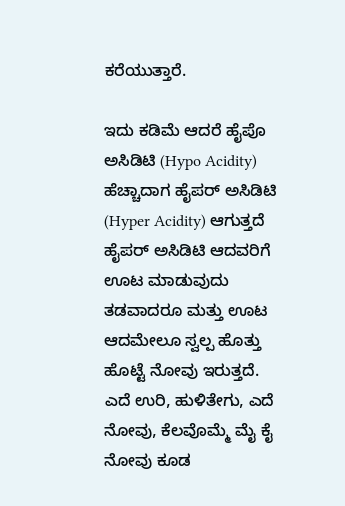ಕರೆಯುತ್ತಾರೆ.

ಇದು ಕಡಿಮೆ ಆದರೆ ಹೈಪೊ ಅಸಿಡಿಟಿ (Hypo Acidity) ಹೆಚ್ಚಾದಾಗ ಹೈಪರ್ ಅಸಿಡಿಟಿ (Hyper Acidity) ಆಗುತ್ತದೆ ಹೈಪರ್ ಅಸಿಡಿಟಿ ಆದವರಿಗೆ ಊಟ ಮಾಡುವುದು ತಡವಾದರೂ ಮತ್ತು ಊಟ ಆದಮೇಲೂ ಸ್ವಲ್ಪ ಹೊತ್ತು ಹೊಟ್ಟೆ ನೋವು ಇರುತ್ತದೆ. ಎದೆ ಉರಿ, ಹುಳಿತೇಗು, ಎದೆ ನೋವು, ಕೆಲವೊಮ್ಮೆ ಮೈ ಕೈ ನೋವು ಕೂಡ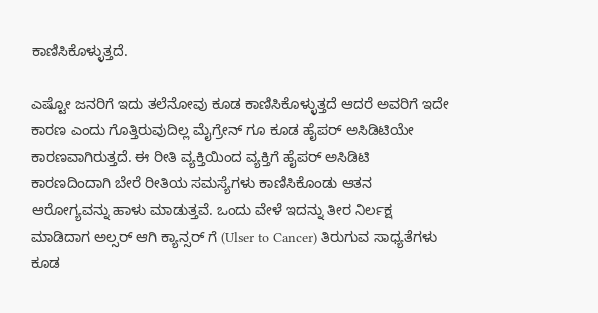ಕಾಣಿಸಿಕೊಳ್ಳುತ್ತದೆ.

ಎಷ್ಟೋ ಜನರಿಗೆ ಇದು ತಲೆನೋವು ಕೂಡ ಕಾಣಿಸಿಕೊಳ್ಳುತ್ತದೆ ಆದರೆ ಅವರಿಗೆ ಇದೇ ಕಾರಣ ಎಂದು ಗೊತ್ತಿರುವುದಿಲ್ಲ ಮೈಗ್ರೇನ್ ಗೂ ಕೂಡ ಹೈಪರ್ ಅಸಿಡಿಟಿಯೇ ಕಾರಣವಾಗಿರುತ್ತದೆ. ಈ ರೀತಿ ವ್ಯಕ್ತಿಯಿಂದ ವ್ಯಕ್ತಿಗೆ ಹೈಪರ್ ಅಸಿಡಿಟಿ ಕಾರಣದಿಂದಾಗಿ ಬೇರೆ ರೀತಿಯ ಸಮಸ್ಯೆಗಳು ಕಾಣಿಸಿಕೊಂಡು ಆತನ ಆರೋಗ್ಯವನ್ನು ಹಾಳು ಮಾಡುತ್ತವೆ. ಒಂದು ವೇಳೆ ಇದನ್ನು ತೀರ ನಿರ್ಲಕ್ಷ ಮಾಡಿದಾಗ ಅಲ್ಸರ್ ಆಗಿ ಕ್ಯಾನ್ಸರ್ ಗೆ (Ulser to Cancer) ತಿರುಗುವ ಸಾಧ್ಯತೆಗಳು ಕೂಡ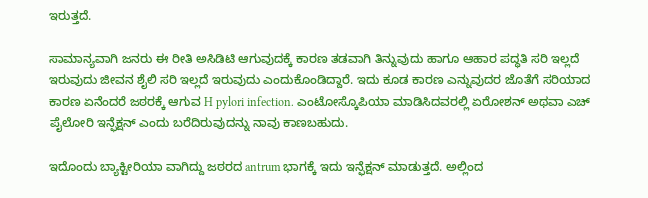ಇರುತ್ತದೆ.

ಸಾಮಾನ್ಯವಾಗಿ ಜನರು ಈ ರೀತಿ ಅಸಿಡಿಟಿ ಆಗುವುದಕ್ಕೆ ಕಾರಣ ತಡವಾಗಿ ತಿನ್ನುವುದು ಹಾಗೂ ಆಹಾರ ಪದ್ಧತಿ ಸರಿ ಇಲ್ಲದೆ ಇರುವುದು ಜೀವನ ಶೈಲಿ ಸರಿ ಇಲ್ಲದೆ ಇರುವುದು ಎಂದುಕೊಂಡಿದ್ದಾರೆ. ಇದು ಕೂಡ ಕಾರಣ ಎನ್ನುವುದರ ಜೊತೆಗೆ ಸರಿಯಾದ ಕಾರಣ ಏನೆಂದರೆ ಜಠರಕ್ಕೆ ಆಗುವ H pylori infection. ಎಂಟೋಸ್ಕೊಪಿಯಾ ಮಾಡಿಸಿದವರಲ್ಲಿ ಏರೋಶನ್ ಅಥವಾ ಎಚ್ ಪೈಲೋರಿ ಇನ್ಫೆಕ್ಷನ್ ಎಂದು ಬರೆದಿರುವುದನ್ನು ನಾವು ಕಾಣಬಹುದು.

ಇದೊಂದು ಬ್ಯಾಕ್ಟೀರಿಯಾ ವಾಗಿದ್ದು ಜಠರದ antrum ಭಾಗಕ್ಕೆ ಇದು ಇನ್ಫೆಕ್ಷನ್ ಮಾಡುತ್ತದೆ. ಅಲ್ಲಿಂದ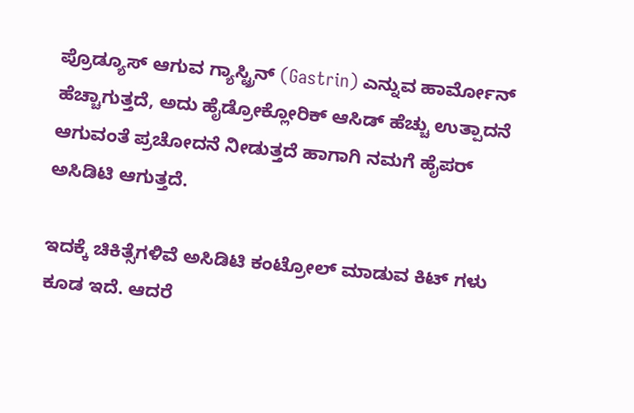ಪ್ರೊಡ್ಯೂಸ್ ಆಗುವ ಗ್ಯಾಸ್ಟ್ರಿನ್ (Gastrin) ಎನ್ನುವ ಹಾರ್ಮೋನ್ ಹೆಚ್ಚಾಗುತ್ತದೆ, ಅದು ಹೈಡ್ರೋಕ್ಲೋರಿಕ್ ಆಸಿಡ್ ಹೆಚ್ಚು ಉತ್ಪಾದನೆ ಆಗುವಂತೆ ಪ್ರಚೋದನೆ ನೀಡುತ್ತದೆ ಹಾಗಾಗಿ ನಮಗೆ ಹೈಪರ್ ಅಸಿಡಿಟಿ ಆಗುತ್ತದೆ.

ಇದಕ್ಕೆ ಚಿಕಿತ್ಸೆಗಳಿವೆ ಅಸಿಡಿಟಿ ಕಂಟ್ರೋಲ್ ಮಾಡುವ ಕಿಟ್ ಗಳು ಕೂಡ ಇದೆ. ಆದರೆ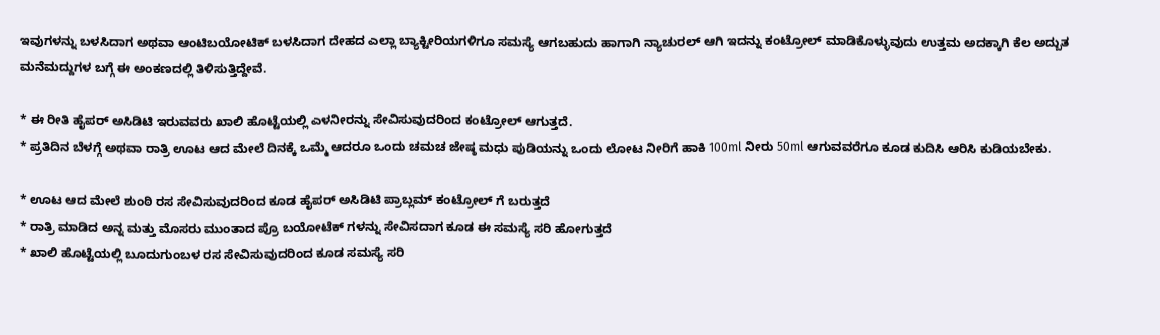ಇವುಗಳನ್ನು ಬಳಸಿದಾಗ ಅಥವಾ ಆಂಟಿಬಯೋಟಿಕ್ ಬಳಸಿದಾಗ ದೇಹದ ಎಲ್ಲಾ ಬ್ಯಾಕ್ಟೀರಿಯಗಳಿಗೂ ಸಮಸ್ಯೆ ಆಗಬಹುದು ಹಾಗಾಗಿ ನ್ಯಾಚುರಲ್ ಆಗಿ ಇದನ್ನು ಕಂಟ್ರೋಲ್ ಮಾಡಿಕೊಳ್ಳುವುದು ಉತ್ತಮ ಅದಕ್ಕಾಗಿ ಕೆಲ ಅದ್ಬುತ ಮನೆಮದ್ದುಗಳ ಬಗ್ಗೆ ಈ ಅಂಕಣದಲ್ಲಿ ತಿಳಿಸುತ್ತಿದ್ದೇವೆ.

* ಈ ರೀತಿ ಹೈಪರ್ ಅಸಿಡಿಟಿ ಇರುವವರು ಖಾಲಿ ಹೊಟ್ಟೆಯಲ್ಲಿ ಎಳನೀರನ್ನು ಸೇವಿಸುವುದರಿಂದ ಕಂಟ್ರೋಲ್ ಆಗುತ್ತದೆ.
* ಪ್ರತಿದಿನ ಬೆಳಗ್ಗೆ ಅಥವಾ ರಾತ್ರಿ ಊಟ ಆದ ಮೇಲೆ ದಿನಕ್ಕೆ ಒಮ್ಮೆ ಆದರೂ ಒಂದು ಚಮಚ ಜೇಷ್ಠ ಮಧು ಪುಡಿಯನ್ನು ಒಂದು ಲೋಟ ನೀರಿಗೆ ಹಾಕಿ 100ml ನೀರು 50ml ಆಗುವವರೆಗೂ ಕೂಡ ಕುದಿಸಿ ಆರಿಸಿ ಕುಡಿಯಬೇಕು.

* ಊಟ ಆದ ಮೇಲೆ ಶುಂಠಿ ರಸ ಸೇವಿಸುವುದರಿಂದ ಕೂಡ ಹೈಪರ್ ಅಸಿಡಿಟಿ ಪ್ರಾಬ್ಲಮ್ ಕಂಟ್ರೋಲ್ ಗೆ ಬರುತ್ತದೆ
* ರಾತ್ರಿ ಮಾಡಿದ ಅನ್ನ ಮತ್ತು ಮೊಸರು ಮುಂತಾದ ಪ್ರೊ ಬಯೋಟೆಕ್ ಗಳನ್ನು ಸೇವಿಸದಾಗ ಕೂಡ ಈ ಸಮಸ್ಯೆ ಸರಿ ಹೋಗುತ್ತದೆ
* ಖಾಲಿ ಹೊಟ್ಟೆಯಲ್ಲಿ ಬೂದುಗುಂಬಳ ರಸ ಸೇವಿಸುವುದರಿಂದ ಕೂಡ ಸಮಸ್ಯೆ ಸರಿ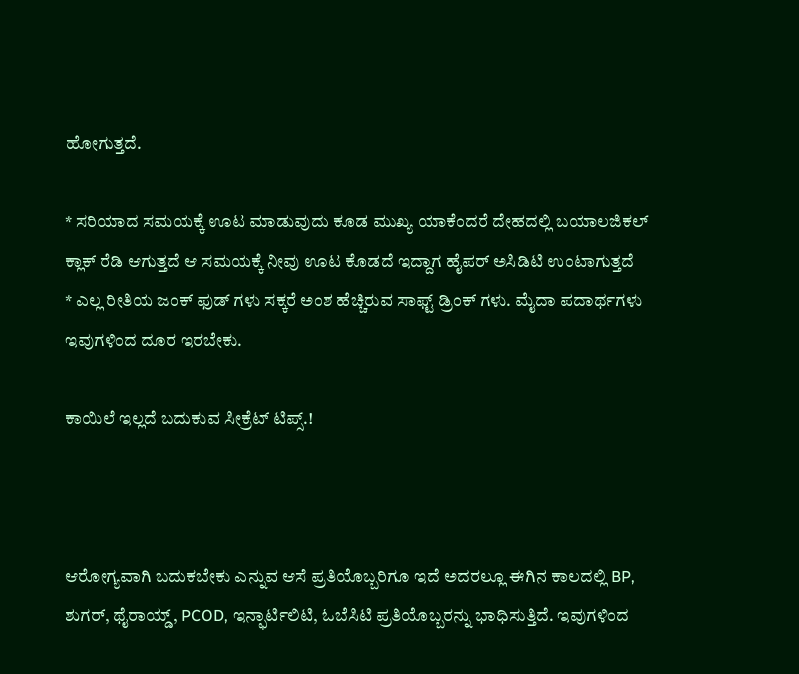ಹೋಗುತ್ತದೆ.

* ಸರಿಯಾದ ಸಮಯಕ್ಕೆ ಊಟ ಮಾಡುವುದು ಕೂಡ ಮುಖ್ಯ ಯಾಕೆಂದರೆ ದೇಹದಲ್ಲಿ ಬಯಾಲಜಿಕಲ್ ಕ್ಲಾಕ್ ರೆಡಿ ಆಗುತ್ತದೆ ಆ ಸಮಯಕ್ಕೆ ನೀವು ಊಟ ಕೊಡದೆ ಇದ್ದಾಗ ಹೈಪರ್ ಅಸಿಡಿಟಿ ಉಂಟಾಗುತ್ತದೆ
* ಎಲ್ಲ ರೀತಿಯ ಜಂಕ್ ಫುಡ್ ಗಳು ಸಕ್ಕರೆ ಅಂಶ ಹೆಚ್ಚಿರುವ ಸಾಫ್ಟ್ ಡ್ರಿಂಕ್ ಗಳು. ಮೈದಾ ಪದಾರ್ಥಗಳು ಇವುಗಳಿಂದ ದೂರ ಇರಬೇಕು.

ಕಾಯಿಲೆ ಇಲ್ಲದೆ ಬದುಕುವ ಸೀಕ್ರೆಟ್ ಟಿಪ್ಸ್.!



ಆರೋಗ್ಯವಾಗಿ ಬದುಕಬೇಕು ಎನ್ನುವ ಆಸೆ ಪ್ರತಿಯೊಬ್ಬರಿಗೂ ಇದೆ ಅದರಲ್ಲೂ ಈಗಿನ ಕಾಲದಲ್ಲಿ BP, ಶುಗರ್, ಥೈರಾಯ್ಡ್, PCOD, ಇನ್ಫಾರ್ಟಿಲಿಟಿ, ಓಬೆಸಿಟಿ ಪ್ರತಿಯೊಬ್ಬರನ್ನು ಭಾಧಿಸುತ್ತಿದೆ. ಇವುಗಳಿಂದ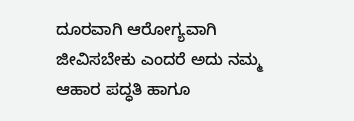ದೂರವಾಗಿ ಆರೋಗ್ಯವಾಗಿ ಜೀವಿಸಬೇಕು ಎಂದರೆ ಅದು ನಮ್ಮ ಆಹಾರ ಪದ್ಧತಿ ಹಾಗೂ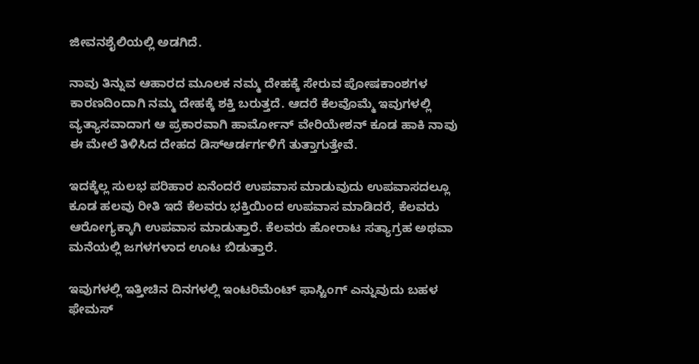ಜೀವನಶೈಲಿಯಲ್ಲಿ ಅಡಗಿದೆ.

ನಾವು ತಿನ್ನುವ ಆಹಾರದ ಮೂಲಕ ನಮ್ಮ ದೇಹಕ್ಕೆ ಸೇರುವ ಪೋಷಕಾಂಶಗಳ ಕಾರಣದಿಂದಾಗಿ ನಮ್ಮ ದೇಹಕ್ಕೆ ಶಕ್ತಿ ಬರುತ್ತದೆ. ಆದರೆ ಕೆಲವೊಮ್ಮೆ ಇವುಗಳಲ್ಲಿ ವ್ಯತ್ಯಾಸವಾದಾಗ ಆ ಪ್ರಕಾರವಾಗಿ ಹಾರ್ಮೋನ್ ವೇರಿಯೇಶನ್ ಕೂಡ ಹಾಕಿ ನಾವು ಈ ಮೇಲೆ ತಿಳಿಸಿದ ದೇಹದ ಡಿಸ್ಆರ್ಡರ್ಗಳಿಗೆ ತುತ್ತಾಗುತ್ತೇವೆ.

ಇದಕ್ಕೆಲ್ಲ ಸುಲಭ ಪರಿಹಾರ ಏನೆಂದರೆ ಉಪವಾಸ ಮಾಡುವುದು ಉಪವಾಸದಲ್ಲೂ ಕೂಡ ಹಲವು ರೀತಿ ಇದೆ ಕೆಲವರು ಭಕ್ತಿಯಿಂದ ಉಪವಾಸ ಮಾಡಿದರೆ, ಕೆಲವರು ಆರೋಗ್ಯಕ್ಕಾಗಿ ಉಪವಾಸ ಮಾಡುತ್ತಾರೆ. ಕೆಲವರು ಹೋರಾಟ ಸತ್ಯಾಗ್ರಹ ಅಥವಾ ಮನೆಯಲ್ಲಿ ಜಗಳಗಳಾದ ಊಟ ಬಿಡುತ್ತಾರೆ.

ಇವುಗಳಲ್ಲಿ ಇತ್ತೀಚಿನ ದಿನಗಳಲ್ಲಿ ಇಂಟರಿಮೆಂಟ್ ಫಾಸ್ಟಿಂಗ್ ಎನ್ನುವುದು ಬಹಳ ಫೇಮಸ್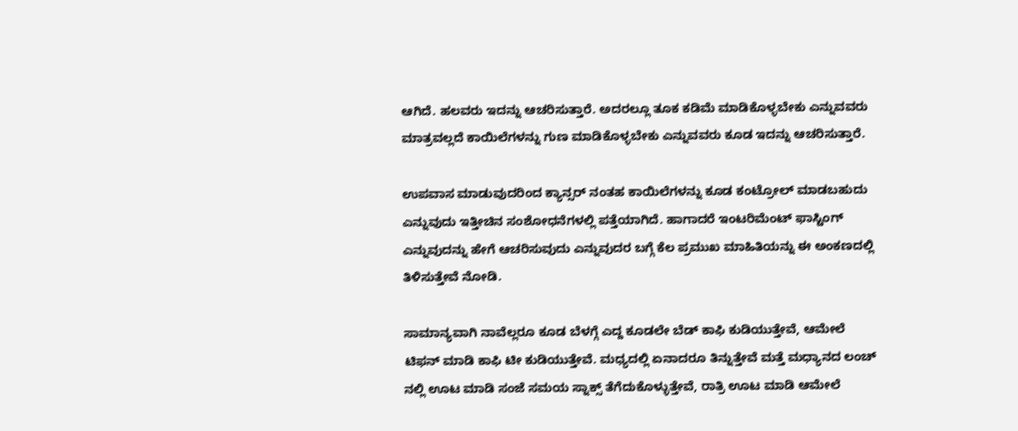ಆಗಿದೆ. ಹಲವರು ಇದನ್ನು ಆಚರಿಸುತ್ತಾರೆ. ಅದರಲ್ಲೂ ತೂಕ ಕಡಿಮೆ ಮಾಡಿಕೊಳ್ಳಬೇಕು ಎನ್ನುವವರು ಮಾತ್ರವಲ್ಲದೆ ಕಾಯಿಲೆಗಳನ್ನು ಗುಣ ಮಾಡಿಕೊಳ್ಳಬೇಕು ಎನ್ನುವವರು ಕೂಡ ಇದನ್ನು ಆಚರಿಸುತ್ತಾರೆ.

ಉಪವಾಸ ಮಾಡುವುದರಿಂದ ಕ್ಯಾನ್ಸರ್ ನಂತಹ ಕಾಯಿಲೆಗಳನ್ನು ಕೂಡ ಕಂಟ್ರೋಲ್ ಮಾಡಬಹುದು ಎನ್ನುವುದು ಇತ್ತೀಚಿನ ಸಂಶೋಧನೆಗಳಲ್ಲಿ ಪತ್ತೆಯಾಗಿದೆ. ಹಾಗಾದರೆ ಇಂಟರಿಮೆಂಟ್ ಫಾಸ್ಟಿಂಗ್ ಎನ್ನುವುದನ್ನು ಹೇಗೆ ಆಚರಿಸುವುದು ಎನ್ನುವುದರ ಬಗ್ಗೆ ಕೆಲ ಪ್ರಮುಖ ಮಾಹಿತಿಯನ್ನು ಈ ಅಂಕಣದಲ್ಲಿ ತಿಳಿಸುತ್ತೇವೆ ನೋಡಿ.

ಸಾಮಾನ್ಯವಾಗಿ ನಾವೆಲ್ಲರೂ ಕೂಡ ಬೆಳಗ್ಗೆ ಎದ್ದ ಕೂಡಲೇ ಬೆಡ್ ಕಾಫಿ ಕುಡಿಯುತ್ತೇವೆ, ಆಮೇಲೆ ಟಿಫನ್ ಮಾಡಿ ಕಾಫಿ ಟೀ ಕುಡಿಯುತ್ತೇವೆ. ಮಧ್ಯದಲ್ಲಿ ಏನಾದರೂ ತಿನ್ನುತ್ತೇವೆ ಮತ್ತೆ ಮಧ್ಯಾನದ ಲಂಚ್ ನಲ್ಲಿ ಊಟ ಮಾಡಿ ಸಂಜೆ ಸಮಯ ಸ್ನಾಕ್ಸ್ ತೆಗೆದುಕೊಳ್ಳುತ್ತೇವೆ, ರಾತ್ರಿ ಊಟ ಮಾಡಿ ಆಮೇಲೆ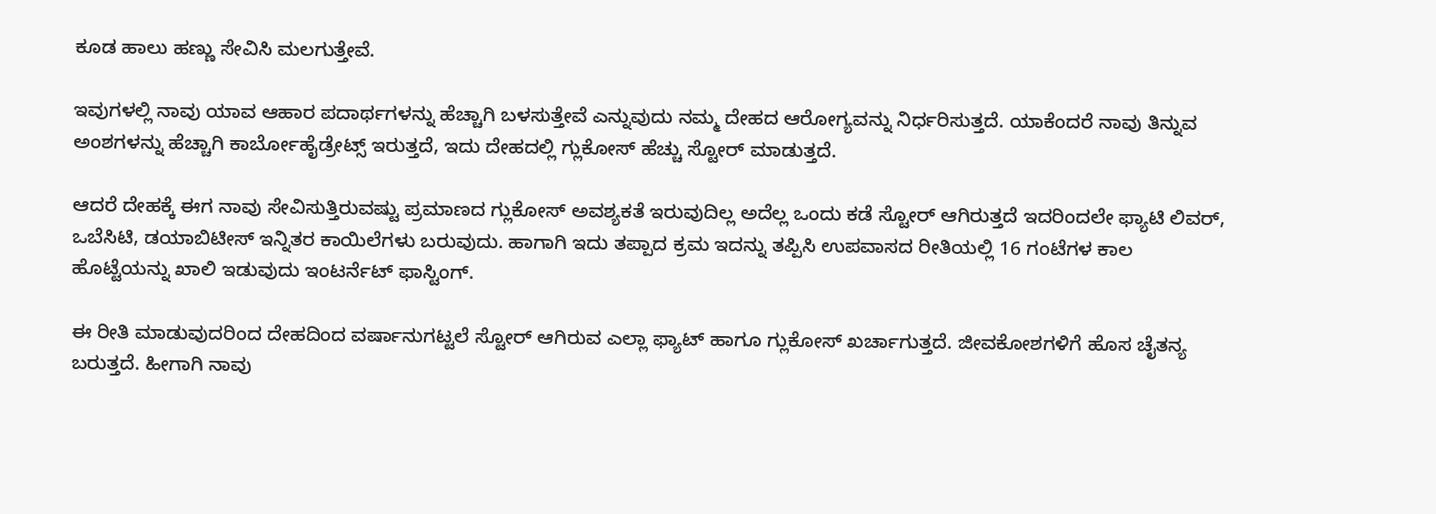ಕೂಡ ಹಾಲು ಹಣ್ಣು ಸೇವಿಸಿ ಮಲಗುತ್ತೇವೆ.

ಇವುಗಳಲ್ಲಿ ನಾವು ಯಾವ ಆಹಾರ ಪದಾರ್ಥಗಳನ್ನು ಹೆಚ್ಚಾಗಿ ಬಳಸುತ್ತೇವೆ ಎನ್ನುವುದು ನಮ್ಮ ದೇಹದ ಆರೋಗ್ಯವನ್ನು ನಿರ್ಧರಿಸುತ್ತದೆ. ಯಾಕೆಂದರೆ ನಾವು ತಿನ್ನುವ ಅಂಶಗಳನ್ನು ಹೆಚ್ಚಾಗಿ ಕಾರ್ಬೋಹೈಡ್ರೇಟ್ಸ್ ಇರುತ್ತದೆ, ಇದು ದೇಹದಲ್ಲಿ ಗ್ಲುಕೋಸ್ ಹೆಚ್ಚು ಸ್ಟೋರ್ ಮಾಡುತ್ತದೆ.

ಆದರೆ ದೇಹಕ್ಕೆ ಈಗ ನಾವು ಸೇವಿಸುತ್ತಿರುವಷ್ಟು ಪ್ರಮಾಣದ ಗ್ಲುಕೋಸ್ ಅವಶ್ಯಕತೆ ಇರುವುದಿಲ್ಲ ಅದೆಲ್ಲ ಒಂದು ಕಡೆ ಸ್ಟೋರ್ ಆಗಿರುತ್ತದೆ ಇದರಿಂದಲೇ ಫ್ಯಾಟಿ ಲಿವರ್, ಒಬೆಸಿಟಿ, ಡಯಾಬಿಟೀಸ್ ಇನ್ನಿತರ ಕಾಯಿಲೆಗಳು ಬರುವುದು. ಹಾಗಾಗಿ ಇದು ತಪ್ಪಾದ ಕ್ರಮ ಇದನ್ನು ತಪ್ಪಿಸಿ ಉಪವಾಸದ ರೀತಿಯಲ್ಲಿ 16 ಗಂಟೆಗಳ ಕಾಲ ಹೊಟ್ಟೆಯನ್ನು ಖಾಲಿ ಇಡುವುದು ಇಂಟರ್ನೆಟ್ ಫಾಸ್ಟಿಂಗ್.

ಈ ರೀತಿ ಮಾಡುವುದರಿಂದ ದೇಹದಿಂದ ವರ್ಷಾನುಗಟ್ಟಲೆ ಸ್ಟೋರ್ ಆಗಿರುವ ಎಲ್ಲಾ ಫ್ಯಾಟ್ ಹಾಗೂ ಗ್ಲುಕೋಸ್ ಖರ್ಚಾಗುತ್ತದೆ. ಜೀವಕೋಶಗಳಿಗೆ ಹೊಸ ಚೈತನ್ಯ ಬರುತ್ತದೆ. ಹೀಗಾಗಿ ನಾವು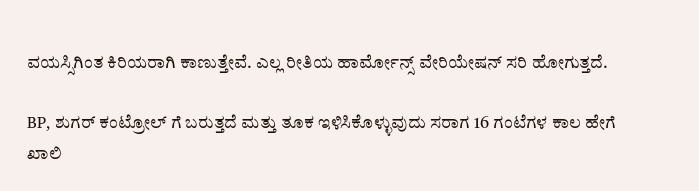ವಯಸ್ಸಿಗಿಂತ ಕಿರಿಯರಾಗಿ ಕಾಣುತ್ತೇವೆ. ಎಲ್ಲ ರೀತಿಯ ಹಾರ್ಮೋನ್ಸ್ ವೇರಿಯೇಷನ್ ಸರಿ ಹೋಗುತ್ತದೆ.

BP, ಶುಗರ್ ಕಂಟ್ರೋಲ್ ಗೆ ಬರುತ್ತದೆ ಮತ್ತು ತೂಕ ಇಳಿಸಿಕೊಳ್ಳುವುದು ಸರಾಗ 16 ಗಂಟೆಗಳ ಕಾಲ ಹೇಗೆ ಖಾಲಿ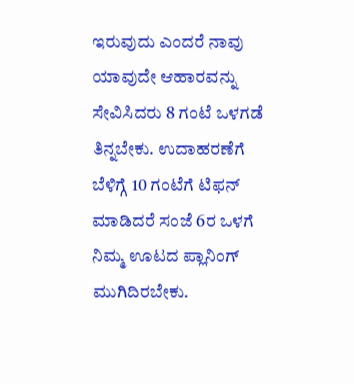ಇರುವುದು ಎಂದರೆ ನಾವು ಯಾವುದೇ ಆಹಾರವನ್ನು ಸೇವಿಸಿದರು 8 ಗಂಟೆ ಒಳಗಡೆ ತಿನ್ನಬೇಕು. ಉದಾಹರಣೆಗೆ ಬೆಳಿಗ್ಗೆ 10 ಗಂಟೆಗೆ ಟಿಫನ್ ಮಾಡಿದರೆ ಸಂಜೆ 6ರ ಒಳಗೆ ನಿಮ್ಮ ಊಟದ ಪ್ಲಾನಿಂಗ್ ಮುಗಿದಿರಬೇಕು.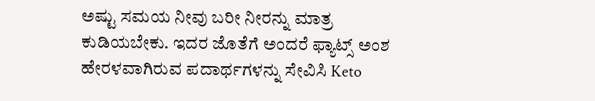ಅಷ್ಟು ಸಮಯ ನೀವು ಬರೀ ನೀರನ್ನು ಮಾತ್ರ ಕುಡಿಯಬೇಕು. ಇದರ ಜೊತೆಗೆ ಅಂದರೆ ಫ್ಯಾಟ್ಸ್ ಅಂಶ ಹೇರಳವಾಗಿರುವ ಪದಾರ್ಥಗಳನ್ನು ಸೇವಿಸಿ Keto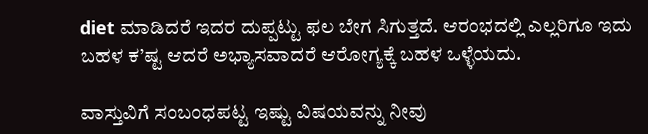diet ಮಾಡಿದರೆ ಇದರ ದುಪ್ಪಟ್ಟು ಫಲ ಬೇಗ ಸಿಗುತ್ತದೆ. ಆರಂಭದಲ್ಲಿ ಎಲ್ಲರಿಗೂ ಇದು ಬಹಳ ಕ’ಷ್ಟ ಆದರೆ ಅಭ್ಯಾಸವಾದರೆ ಆರೋಗ್ಯಕ್ಕೆ ಬಹಳ ಒಳ್ಳೆಯದು.

ವಾಸ್ತುವಿಗೆ ಸಂಬಂಧಪಟ್ಟ ಇಷ್ಟು ವಿಷಯವನ್ನು ನೀವು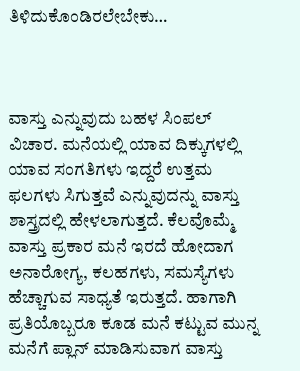ತಿಳಿದುಕೊಂಡಿರಲೇಬೇಕು…



ವಾಸ್ತು ಎನ್ನುವುದು ಬಹಳ ಸಿಂಪಲ್ ವಿಚಾರ. ಮನೆಯಲ್ಲಿ ಯಾವ ದಿಕ್ಕುಗಳಲ್ಲಿ ಯಾವ ಸಂಗತಿಗಳು ಇದ್ದರೆ ಉತ್ತಮ ಫಲಗಳು ಸಿಗುತ್ತವೆ ಎನ್ನುವುದನ್ನು ವಾಸ್ತು ಶಾಸ್ತ್ರದಲ್ಲಿ ಹೇಳಲಾಗುತ್ತದೆ. ಕೆಲವೊಮ್ಮೆ ವಾಸ್ತು ಪ್ರಕಾರ ಮನೆ ಇರದೆ ಹೋದಾಗ ಅನಾರೋಗ್ಯ, ಕಲಹಗಳು, ಸಮಸ್ಯೆಗಳು ಹೆಚ್ಚಾಗುವ ಸಾಧ್ಯತೆ ಇರುತ್ತದೆ. ಹಾಗಾಗಿ ಪ್ರತಿಯೊಬ್ಬರೂ ಕೂಡ ಮನೆ ಕಟ್ಟುವ ಮುನ್ನ ಮನೆಗೆ ಪ್ಲಾನ್ ಮಾಡಿಸುವಾಗ ವಾಸ್ತು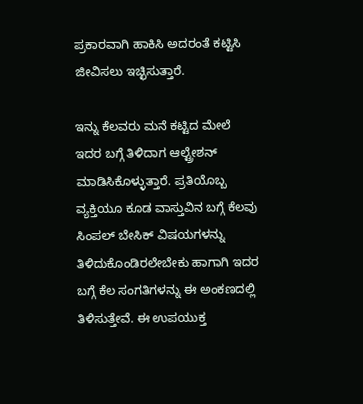ಪ್ರಕಾರವಾಗಿ ಹಾಕಿಸಿ ಅದರಂತೆ ಕಟ್ಟಿಸಿ ಜೀವಿಸಲು ಇಚ್ಛಿಸುತ್ತಾರೆ.

ಇನ್ನು ಕೆಲವರು ಮನೆ ಕಟ್ಟಿದ ಮೇಲೆ ಇದರ ಬಗ್ಗೆ ತಿಳಿದಾಗ ಆಲ್ಟ್ರೇಶನ್ ಮಾಡಿಸಿಕೊಳ್ಳುತ್ತಾರೆ. ಪ್ರತಿಯೊಬ್ಬ ವ್ಯಕ್ತಿಯೂ ಕೂಡ ವಾಸ್ತುವಿನ ಬಗ್ಗೆ ಕೆಲವು ಸಿಂಪಲ್ ಬೇಸಿಕ್ ವಿಷಯಗಳನ್ನು ತಿಳಿದುಕೊಂಡಿರಲೇಬೇಕು ಹಾಗಾಗಿ ಇದರ ಬಗ್ಗೆ ಕೆಲ ಸಂಗತಿಗಳನ್ನು ಈ ಅಂಕಣದಲ್ಲಿ ತಿಳಿಸುತ್ತೇವೆ. ಈ ಉಪಯುಕ್ತ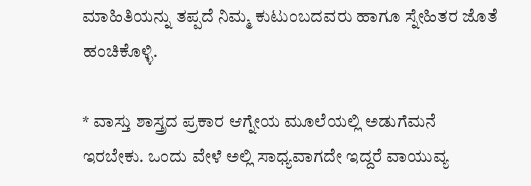ಮಾಹಿತಿಯನ್ನು ತಪ್ಪದೆ ನಿಮ್ಮ ಕುಟುಂಬದವರು ಹಾಗೂ ಸ್ನೇಹಿತರ ಜೊತೆ ಹಂಚಿಕೊಳ್ಳಿ.

* ವಾಸ್ತು ಶಾಸ್ತ್ರದ ಪ್ರಕಾರ ಆಗ್ನೇಯ ಮೂಲೆಯಲ್ಲಿ ಅಡುಗೆಮನೆ ಇರಬೇಕು. ಒಂದು ವೇಳೆ ಅಲ್ಲಿ ಸಾಧ್ಯವಾಗದೇ ಇದ್ದರೆ ವಾಯುವ್ಯ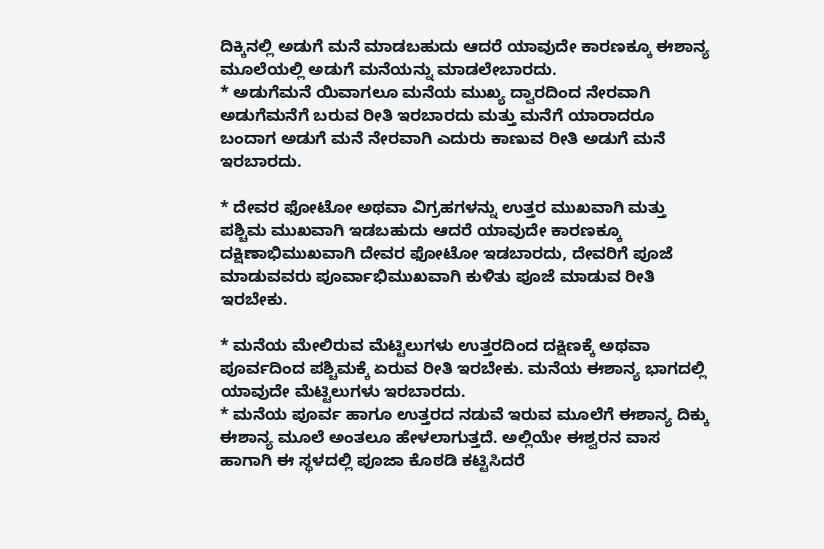ದಿಕ್ಕಿನಲ್ಲಿ ಅಡುಗೆ ಮನೆ ಮಾಡಬಹುದು ಆದರೆ ಯಾವುದೇ ಕಾರಣಕ್ಕೂ ಈಶಾನ್ಯ ಮೂಲೆಯಲ್ಲಿ ಅಡುಗೆ ಮನೆಯನ್ನು ಮಾಡಲೇಬಾರದು.
* ಅಡುಗೆಮನೆ ಯಿವಾಗಲೂ ಮನೆಯ ಮುಖ್ಯ ದ್ವಾರದಿಂದ ನೇರವಾಗಿ ಅಡುಗೆಮನೆಗೆ ಬರುವ ರೀತಿ ಇರಬಾರದು ಮತ್ತು ಮನೆಗೆ ಯಾರಾದರೂ ಬಂದಾಗ ಅಡುಗೆ ಮನೆ ನೇರವಾಗಿ ಎದುರು ಕಾಣುವ ರೀತಿ ಅಡುಗೆ ಮನೆ ಇರಬಾರದು.

* ದೇವರ ಫೋಟೋ ಅಥವಾ ವಿಗ್ರಹಗಳನ್ನು ಉತ್ತರ ಮುಖವಾಗಿ ಮತ್ತು ಪಶ್ಚಿಮ ಮುಖವಾಗಿ ಇಡಬಹುದು ಆದರೆ ಯಾವುದೇ ಕಾರಣಕ್ಕೂ ದಕ್ಷಿಣಾಭಿಮುಖವಾಗಿ ದೇವರ ಫೋಟೋ ಇಡಬಾರದು, ದೇವರಿಗೆ ಪೂಜೆ ಮಾಡುವವರು ಪೂರ್ವಾಭಿಮುಖವಾಗಿ ಕುಳಿತು ಪೂಜೆ ಮಾಡುವ ರೀತಿ ಇರಬೇಕು.

* ಮನೆಯ ಮೇಲಿರುವ ಮೆಟ್ಟಿಲುಗಳು ಉತ್ತರದಿಂದ ದಕ್ಷಿಣಕ್ಕೆ ಅಥವಾ ಪೂರ್ವದಿಂದ ಪಶ್ಚಿಮಕ್ಕೆ ಏರುವ ರೀತಿ ಇರಬೇಕು. ಮನೆಯ ಈಶಾನ್ಯ ಭಾಗದಲ್ಲಿ ಯಾವುದೇ ಮೆಟ್ಟಿಲುಗಳು ಇರಬಾರದು.
* ಮನೆಯ ಪೂರ್ವ ಹಾಗೂ ಉತ್ತರದ ನಡುವೆ ಇರುವ ಮೂಲೆಗೆ ಈಶಾನ್ಯ ದಿಕ್ಕು ಈಶಾನ್ಯ ಮೂಲೆ ಅಂತಲೂ ಹೇಳಲಾಗುತ್ತದೆ. ಅಲ್ಲಿಯೇ ಈಶ್ವರನ ವಾಸ ಹಾಗಾಗಿ ಈ ಸ್ಥಳದಲ್ಲಿ ಪೂಜಾ ಕೊಠಡಿ ಕಟ್ಟಿಸಿದರೆ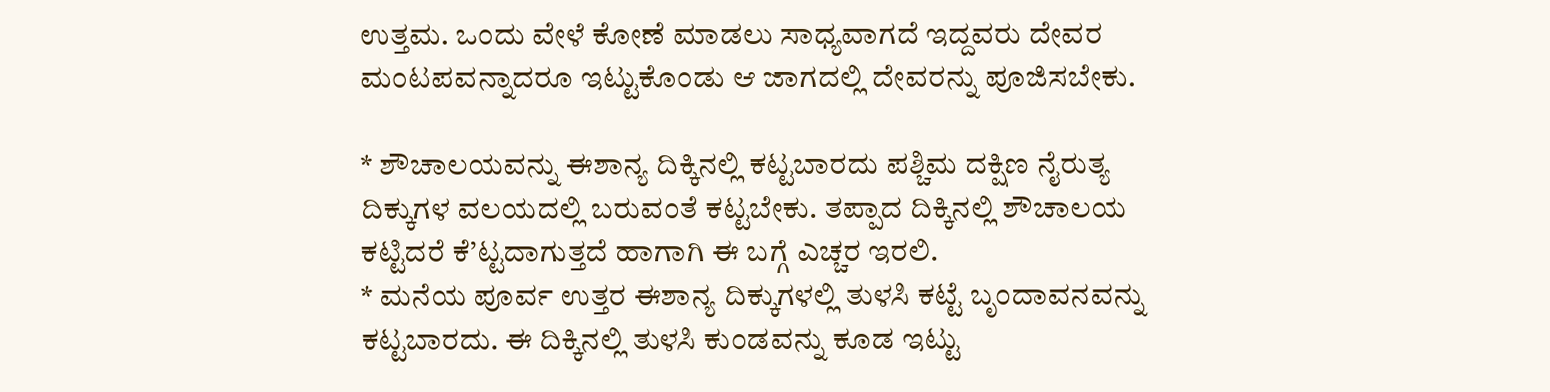ಉತ್ತಮ. ಒಂದು ವೇಳೆ ಕೋಣೆ ಮಾಡಲು ಸಾಧ್ಯವಾಗದೆ ಇದ್ದವರು ದೇವರ ಮಂಟಪವನ್ನಾದರೂ ಇಟ್ಟುಕೊಂಡು ಆ ಜಾಗದಲ್ಲಿ ದೇವರನ್ನು ಪೂಜಿಸಬೇಕು.

* ಶೌಚಾಲಯವನ್ನು ಈಶಾನ್ಯ ದಿಕ್ಕಿನಲ್ಲಿ ಕಟ್ಟಬಾರದು ಪಶ್ಚಿಮ ದಕ್ಷಿಣ ನೈರುತ್ಯ ದಿಕ್ಕುಗಳ ವಲಯದಲ್ಲಿ ಬರುವಂತೆ ಕಟ್ಟಬೇಕು. ತಪ್ಪಾದ ದಿಕ್ಕಿನಲ್ಲಿ ಶೌಚಾಲಯ ಕಟ್ಟಿದರೆ ಕೆ’ಟ್ಟದಾಗುತ್ತದೆ ಹಾಗಾಗಿ ಈ ಬಗ್ಗೆ ಎಚ್ಚರ ಇರಲಿ.
* ಮನೆಯ ಪೂರ್ವ ಉತ್ತರ ಈಶಾನ್ಯ ದಿಕ್ಕುಗಳಲ್ಲಿ ತುಳಸಿ ಕಟ್ಟೆ ಬೃಂದಾವನವನ್ನು ಕಟ್ಟಬಾರದು. ಈ ದಿಕ್ಕಿನಲ್ಲಿ ತುಳಸಿ ಕುಂಡವನ್ನು ಕೂಡ ಇಟ್ಟು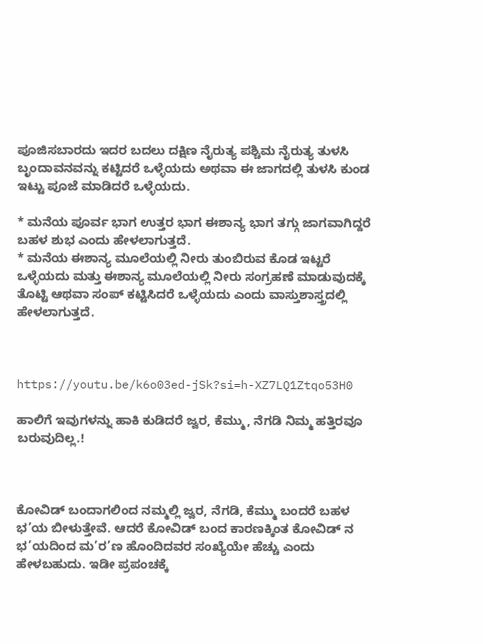ಪೂಜಿಸಬಾರದು ಇದರ ಬದಲು ದಕ್ಷಿಣ ನೈರುತ್ಯ ಪಶ್ಚಿಮ ನೈರುತ್ಯ ತುಳಸಿ ಬೃಂದಾವನವನ್ನು ಕಟ್ಟಿದರೆ ಒಳ್ಳೆಯದು ಅಥವಾ ಈ ಜಾಗದಲ್ಲಿ ತುಳಸಿ ಕುಂಡ ಇಟ್ಟು ಪೂಜೆ ಮಾಡಿದರೆ ಒಳ್ಳೆಯದು.

* ಮನೆಯ ಪೂರ್ವ ಭಾಗ ಉತ್ತರ ಭಾಗ ಈಶಾನ್ಯ ಭಾಗ ತಗ್ಗು ಜಾಗವಾಗಿದ್ದರೆ ಬಹಳ ಶುಭ ಎಂದು ಹೇಳಲಾಗುತ್ತದೆ.
* ಮನೆಯ ಈಶಾನ್ಯ ಮೂಲೆಯಲ್ಲಿ ನೀರು ತುಂಬಿರುವ ಕೊಡ ಇಟ್ಟರೆ ಒಳ್ಳೆಯದು ಮತ್ತು ಈಶಾನ್ಯ ಮೂಲೆಯಲ್ಲಿ ನೀರು ಸಂಗ್ರಹಣೆ ಮಾಡುವುದಕ್ಕೆ ತೊಟ್ಟಿ ಆಥವಾ ಸಂಪ್ ಕಟ್ಟಿಸಿದರೆ ಒಳ್ಳೆಯದು ಎಂದು ವಾಸ್ತುಶಾಸ್ತ್ರದಲ್ಲಿ ಹೇಳಲಾಗುತ್ತದೆ.



https://youtu.be/k6o03ed-jSk?si=h-XZ7LQ1Ztqo53H0

ಹಾಲಿಗೆ ಇವುಗಳನ್ನು ಹಾಕಿ ಕುಡಿದರೆ ಜ್ವರ, ಕೆಮ್ಮು, ನೆಗಡಿ ನಿಮ್ಮ ಹತ್ತಿರವೂ ಬರುವುದಿಲ್ಲ.!



ಕೋವಿಡ್ ಬಂದಾಗಲಿಂದ ನಮ್ಮಲ್ಲಿ ಜ್ವರ, ನೆಗಡಿ, ಕೆಮ್ಮು ಬಂದರೆ ಬಹಳ ಭ’ಯ ಬೀಳುತ್ತೇವೆ. ಆದರೆ ಕೋವಿಡ್ ಬಂದ ಕಾರಣಕ್ಕಿಂತ ಕೋವಿಡ್ ನ ಭ’ಯದಿಂದ ಮ’ರ’ಣ ಹೊಂದಿದವರ ಸಂಖ್ಯೆಯೇ ಹೆಚ್ಚು ಎಂದು ಹೇಳಬಹುದು. ಇಡೀ ಪ್ರಪಂಚಕ್ಕೆ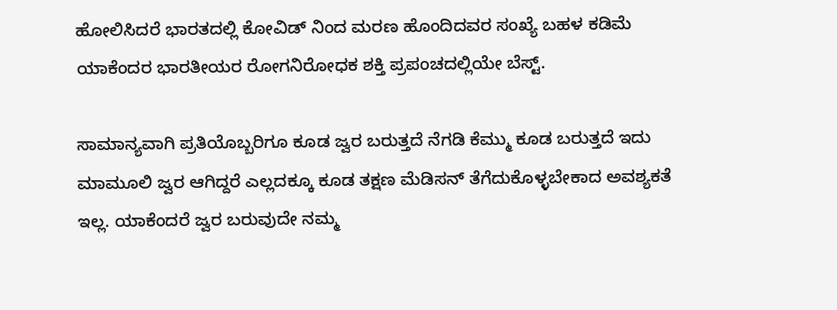ಹೋಲಿಸಿದರೆ ಭಾರತದಲ್ಲಿ ಕೋವಿಡ್ ನಿಂದ ಮರಣ ಹೊಂದಿದವರ ಸಂಖ್ಯೆ ಬಹಳ ಕಡಿಮೆ ಯಾಕೆಂದರ ಭಾರತೀಯರ ರೋಗನಿರೋಧಕ ಶಕ್ತಿ ಪ್ರಪಂಚದಲ್ಲಿಯೇ ಬೆಸ್ಟ್.

ಸಾಮಾನ್ಯವಾಗಿ ಪ್ರತಿಯೊಬ್ಬರಿಗೂ ಕೂಡ ಜ್ವರ ಬರುತ್ತದೆ ನೆಗಡಿ ಕೆಮ್ಮು ಕೂಡ ಬರುತ್ತದೆ ಇದು ಮಾಮೂಲಿ ಜ್ವರ ಆಗಿದ್ದರೆ ಎಲ್ಲದಕ್ಕೂ ಕೂಡ ತಕ್ಷಣ ಮೆಡಿಸನ್ ತೆಗೆದುಕೊಳ್ಳಬೇಕಾದ ಅವಶ್ಯಕತೆ ಇಲ್ಲ. ಯಾಕೆಂದರೆ ಜ್ವರ ಬರುವುದೇ ನಮ್ಮ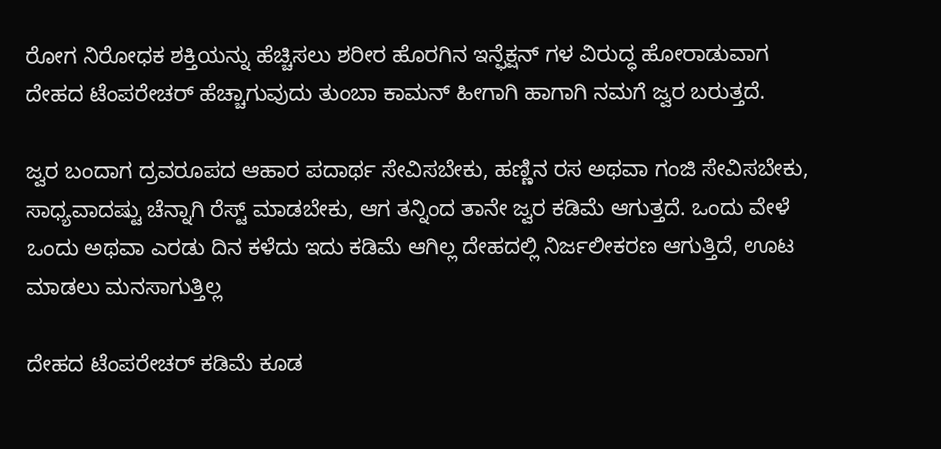ರೋಗ ನಿರೋಧಕ ಶಕ್ತಿಯನ್ನು ಹೆಚ್ಚಿಸಲು ಶರೀರ ಹೊರಗಿನ ಇನ್ಫೆಕ್ಷನ್ ಗಳ ವಿರುದ್ಧ ಹೋರಾಡುವಾಗ ದೇಹದ ಟೆಂಪರೇಚರ್ ಹೆಚ್ಚಾಗುವುದು ತುಂಬಾ ಕಾಮನ್ ಹೀಗಾಗಿ ಹಾಗಾಗಿ ನಮಗೆ ಜ್ವರ ಬರುತ್ತದೆ.

ಜ್ವರ ಬಂದಾಗ ದ್ರವರೂಪದ ಆಹಾರ ಪದಾರ್ಥ ಸೇವಿಸಬೇಕು, ಹಣ್ಣಿನ ರಸ ಅಥವಾ ಗಂಜಿ ಸೇವಿಸಬೇಕು, ಸಾಧ್ಯವಾದಷ್ಟು ಚೆನ್ನಾಗಿ ರೆಸ್ಟ್ ಮಾಡಬೇಕು, ಆಗ ತನ್ನಿಂದ ತಾನೇ ಜ್ವರ ಕಡಿಮೆ ಆಗುತ್ತದೆ. ಒಂದು ವೇಳೆ ಒಂದು ಅಥವಾ ಎರಡು ದಿನ ಕಳೆದು ಇದು ಕಡಿಮೆ ಆಗಿಲ್ಲ ದೇಹದಲ್ಲಿ ನಿರ್ಜಲೀಕರಣ ಆಗುತ್ತಿದೆ, ಊಟ ಮಾಡಲು ಮನಸಾಗುತ್ತಿಲ್ಲ

ದೇಹದ ಟೆಂಪರೇಚರ್ ಕಡಿಮೆ ಕೂಡ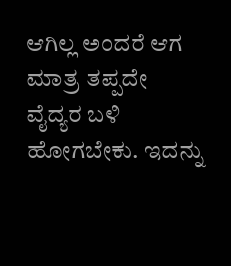ಆಗಿಲ್ಲ ಅಂದರೆ ಆಗ ಮಾತ್ರ ತಪ್ಪದೇ ವೈದ್ಯರ ಬಳಿ ಹೋಗಬೇಕು. ಇದನ್ನು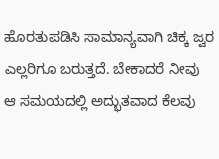ಹೊರತುಪಡಿಸಿ ಸಾಮಾನ್ಯವಾಗಿ ಚಿಕ್ಕ ಜ್ವರ ಎಲ್ಲರಿಗೂ ಬರುತ್ತದೆ. ಬೇಕಾದರೆ ನೀವು ಆ ಸಮಯದಲ್ಲಿ ಅದ್ಭುತವಾದ ಕೆಲವು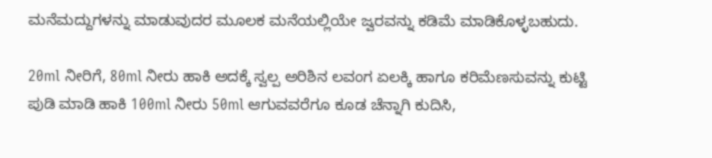ಮನೆಮದ್ದುಗಳನ್ನು ಮಾಡುವುದರ ಮೂಲಕ ಮನೆಯಲ್ಲಿಯೇ ಜ್ವರವನ್ನು ಕಡಿಮೆ ಮಾಡಿಕೊಳ್ಳಬಹುದು.

20ml ನೀರಿಗೆ, 80ml ನೀರು ಹಾಕಿ ಅದಕ್ಕೆ ಸ್ವಲ್ಪ ಅರಿಶಿನ ಲವಂಗ ಏಲಕ್ಕಿ ಹಾಗೂ ಕರಿಮೆಣಸುವನ್ನು ಕುಟ್ಟಿ ಪುಡಿ ಮಾಡಿ ಹಾಕಿ 100ml ನೀರು 50ml ಆಗುವವರೆಗೂ ಕೂಡ ಚೆನ್ನಾಗಿ ಕುದಿಸಿ,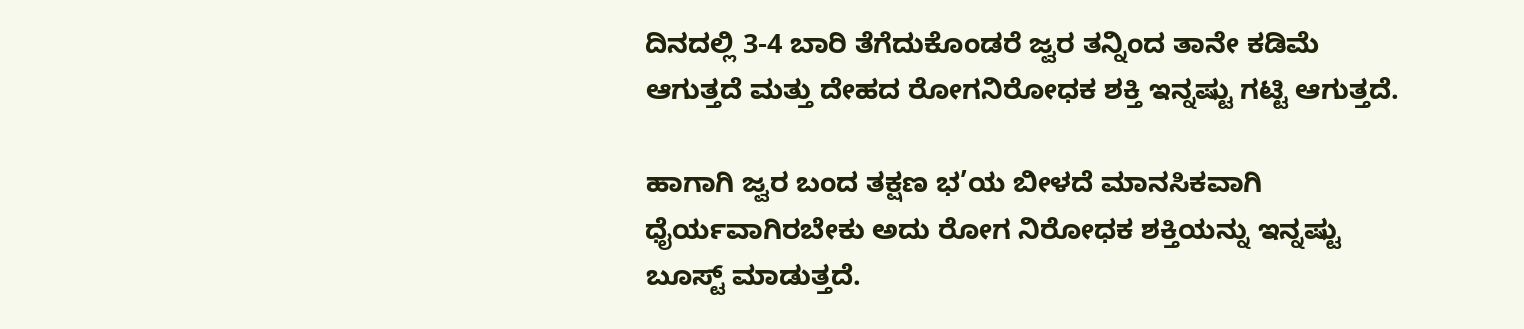ದಿನದಲ್ಲಿ 3-4 ಬಾರಿ ತೆಗೆದುಕೊಂಡರೆ ಜ್ವರ ತನ್ನಿಂದ ತಾನೇ ಕಡಿಮೆ ಆಗುತ್ತದೆ ಮತ್ತು ದೇಹದ ರೋಗನಿರೋಧಕ ಶಕ್ತಿ ಇನ್ನಷ್ಟು ಗಟ್ಟಿ ಆಗುತ್ತದೆ.

ಹಾಗಾಗಿ ಜ್ವರ ಬಂದ ತಕ್ಷಣ ಭ’ಯ ಬೀಳದೆ ಮಾನಸಿಕವಾಗಿ ಧೈರ್ಯವಾಗಿರಬೇಕು ಅದು ರೋಗ ನಿರೋಧಕ ಶಕ್ತಿಯನ್ನು ಇನ್ನಷ್ಟು ಬೂಸ್ಟ್ ಮಾಡುತ್ತದೆ.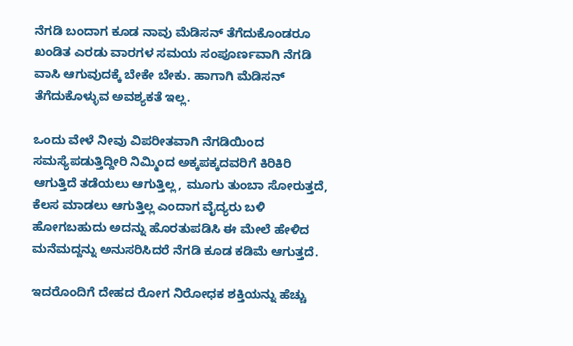ನೆಗಡಿ ಬಂದಾಗ ಕೂಡ ನಾವು ಮೆಡಿಸನ್ ತೆಗೆದುಕೊಂಡರೂ ಖಂಡಿತ ಎರಡು ವಾರಗಳ ಸಮಯ ಸಂಪೂರ್ಣವಾಗಿ ನೆಗಡಿ ವಾಸಿ ಆಗುವುದಕ್ಕೆ ಬೇಕೇ ಬೇಕು. ಹಾಗಾಗಿ ಮೆಡಿಸನ್ ತೆಗೆದುಕೊಳ್ಳುವ ಅವಶ್ಯಕತೆ ಇಲ್ಲ.

ಒಂದು ವೇಳೆ ನೀವು ವಿಪರೀತವಾಗಿ ನೆಗಡಿಯಿಂದ ಸಮಸ್ಯೆಪಡುತ್ತಿದ್ದೀರಿ ನಿಮ್ಮಿಂದ ಅಕ್ಕಪಕ್ಕದವರಿಗೆ ಕಿರಿಕಿರಿ ಆಗುತ್ತಿದೆ ತಡೆಯಲು ಆಗುತ್ತಿಲ್ಲ, ಮೂಗು ತುಂಬಾ ಸೋರುತ್ತದೆ, ಕೆಲಸ ಮಾಡಲು ಆಗುತ್ತಿಲ್ಲ ಎಂದಾಗ ವೈದ್ಯರು ಬಳಿ ಹೋಗಬಹುದು ಅದನ್ನು ಹೊರತುಪಡಿಸಿ ಈ ಮೇಲೆ ಹೇಳಿದ ಮನೆಮದ್ದನ್ನು ಅನುಸರಿಸಿದರೆ ನೆಗಡಿ ಕೂಡ ಕಡಿಮೆ ಆಗುತ್ತದೆ.

ಇದರೊಂದಿಗೆ ದೇಹದ ರೋಗ ನಿರೋಧಕ ಶಕ್ತಿಯನ್ನು ಹೆಚ್ಚು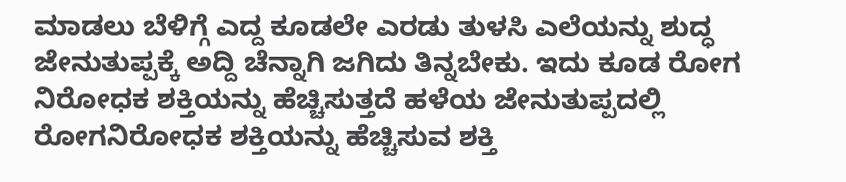ಮಾಡಲು ಬೆಳಿಗ್ಗೆ ಎದ್ದ ಕೂಡಲೇ ಎರಡು ತುಳಸಿ ಎಲೆಯನ್ನು ಶುದ್ಧ ಜೇನುತುಪ್ಪಕ್ಕೆ ಅದ್ದಿ ಚೆನ್ನಾಗಿ ಜಗಿದು ತಿನ್ನಬೇಕು. ಇದು ಕೂಡ ರೋಗ ನಿರೋಧಕ ಶಕ್ತಿಯನ್ನು ಹೆಚ್ಚಿಸುತ್ತದೆ ಹಳೆಯ ಜೇನುತುಪ್ಪದಲ್ಲಿ ರೋಗನಿರೋಧಕ ಶಕ್ತಿಯನ್ನು ಹೆಚ್ಚಿಸುವ ಶಕ್ತಿ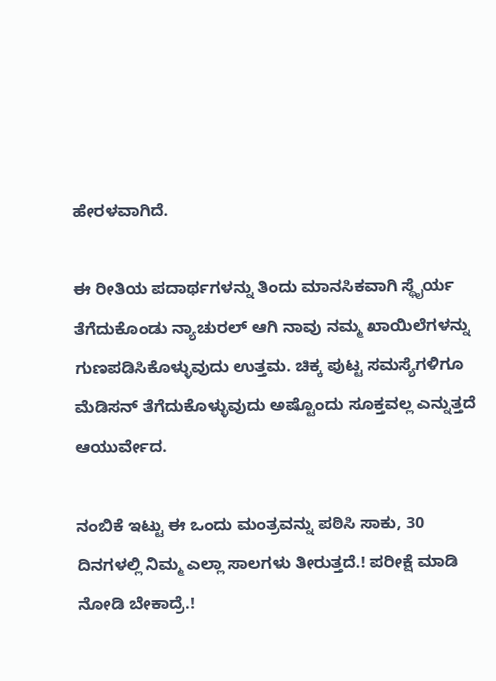ಹೇರಳವಾಗಿದೆ.

ಈ ರೀತಿಯ ಪದಾರ್ಥಗಳನ್ನು ತಿಂದು ಮಾನಸಿಕವಾಗಿ ಸ್ಥೈರ್ಯ ತೆಗೆದುಕೊಂಡು ನ್ಯಾಚುರಲ್ ಆಗಿ ನಾವು ನಮ್ಮ ಖಾಯಿಲೆಗಳನ್ನು ಗುಣಪಡಿಸಿಕೊಳ್ಳುವುದು ಉತ್ತಮ. ಚಿಕ್ಕ ಪುಟ್ಟ ಸಮಸ್ಯೆಗಳಿಗೂ ಮೆಡಿಸನ್ ತೆಗೆದುಕೊಳ್ಳುವುದು ಅಷ್ಟೊಂದು ಸೂಕ್ತವಲ್ಲ ಎನ್ನುತ್ತದೆ ಆಯುರ್ವೇದ.

ನಂಬಿಕೆ ಇಟ್ಟು ಈ ಒಂದು ಮಂತ್ರವನ್ನು ಪಠಿಸಿ ಸಾಕು, 30 ದಿನಗಳಲ್ಲಿ ನಿಮ್ಮ ಎಲ್ಲಾ ಸಾಲಗಳು ತೀರುತ್ತದೆ.! ಪರೀಕ್ಷೆ ಮಾಡಿ ನೋಡಿ ಬೇಕಾದ್ರೆ.!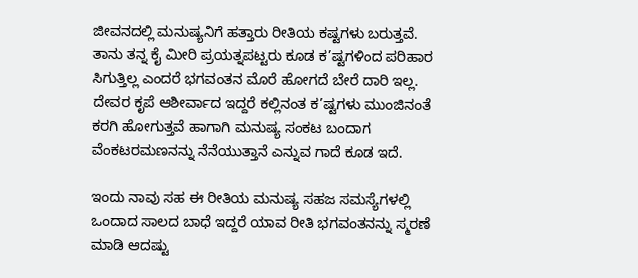ಜೀವನದಲ್ಲಿ ಮನುಷ್ಯನಿಗೆ ಹತ್ತಾರು ರೀತಿಯ ಕಷ್ಟಗಳು ಬರುತ್ತವೆ. ತಾನು ತನ್ನ ಕೈ ಮೀರಿ ಪ್ರಯತ್ನಪಟ್ಟರು ಕೂಡ ಕ’ಷ್ಟಗಳಿಂದ ಪರಿಹಾರ ಸಿಗುತ್ತಿಲ್ಲ ಎಂದರೆ ಭಗವಂತನ ಮೊರೆ ಹೋಗದೆ ಬೇರೆ ದಾರಿ ಇಲ್ಲ. ದೇವರ ಕೃಪೆ ಆಶೀರ್ವಾದ ಇದ್ದರೆ ಕಲ್ಲಿನಂತ ಕ’ಷ್ಟಗಳು ಮುಂಜಿನಂತೆ ಕರಗಿ ಹೋಗುತ್ತವೆ ಹಾಗಾಗಿ ಮನುಷ್ಯ ಸಂಕಟ ಬಂದಾಗ ವೆಂಕಟರಮಣನನ್ನು ನೆನೆಯುತ್ತಾನೆ ಎನ್ನುವ ಗಾದೆ ಕೂಡ ಇದೆ.

ಇಂದು ನಾವು ಸಹ ಈ ರೀತಿಯ ಮನುಷ್ಯ ಸಹಜ ಸಮಸ್ಯೆಗಳಲ್ಲಿ ಒಂದಾದ ಸಾಲದ ಬಾಧೆ ಇದ್ದರೆ ಯಾವ ರೀತಿ ಭಗವಂತನನ್ನು ಸ್ಮರಣೆ ಮಾಡಿ ಆದಷ್ಟು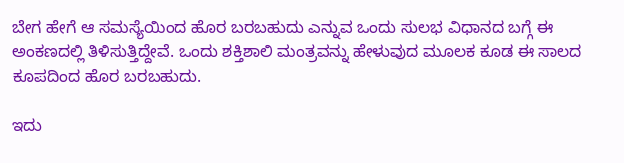ಬೇಗ ಹೇಗೆ ಆ ಸಮಸ್ಯೆಯಿಂದ ಹೊರ ಬರಬಹುದು ಎನ್ನುವ ಒಂದು ಸುಲಭ ವಿಧಾನದ ಬಗ್ಗೆ ಈ ಅಂಕಣದಲ್ಲಿ ತಿಳಿಸುತ್ತಿದ್ದೇವೆ. ಒಂದು ಶಕ್ತಿಶಾಲಿ ಮಂತ್ರವನ್ನು ಹೇಳುವುದ ಮೂಲಕ ಕೂಡ ಈ ಸಾಲದ ಕೂಪದಿಂದ ಹೊರ ಬರಬಹುದು.

ಇದು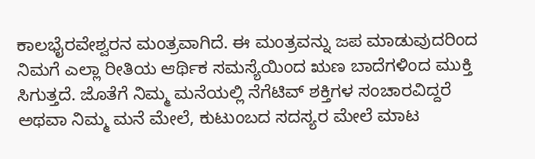ಕಾಲಭೈರವೇಶ್ವರನ ಮಂತ್ರವಾಗಿದೆ. ಈ ಮಂತ್ರವನ್ನು ಜಪ ಮಾಡುವುದರಿಂದ ನಿಮಗೆ ಎಲ್ಲಾ ರೀತಿಯ ಆರ್ಥಿಕ ಸಮಸ್ಯೆಯಿಂದ ಋಣ ಬಾದೆಗಳಿಂದ ಮುಕ್ತಿ ಸಿಗುತ್ತದೆ. ಜೊತೆಗೆ ನಿಮ್ಮ ಮನೆಯಲ್ಲಿ ನೆಗೆಟಿವ್ ಶಕ್ತಿಗಳ ಸಂಚಾರವಿದ್ದರೆ ಅಥವಾ ನಿಮ್ಮ ಮನೆ ಮೇಲೆ, ಕುಟುಂಬದ ಸದಸ್ಯರ ಮೇಲೆ ಮಾಟ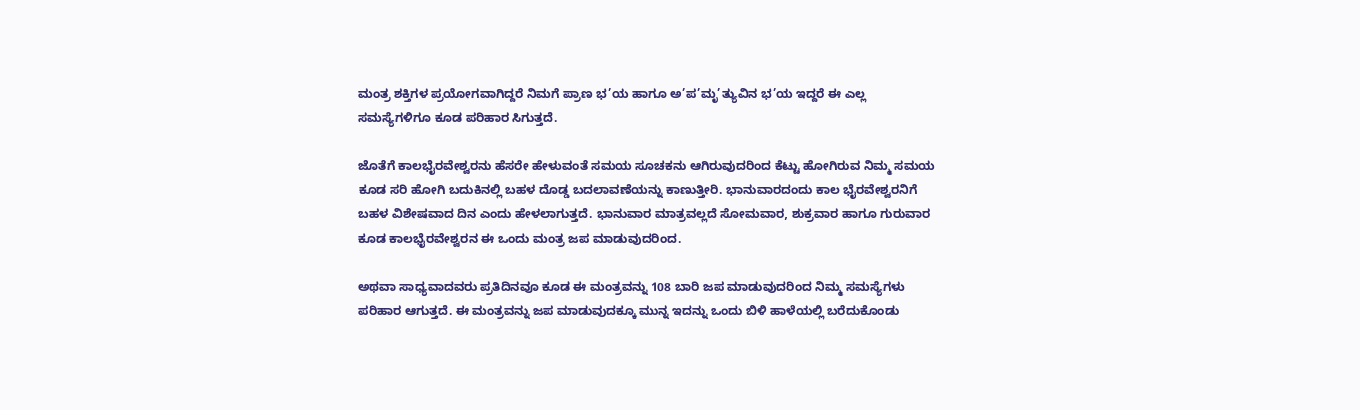ಮಂತ್ರ ಶಕ್ತಿಗಳ ಪ್ರಯೋಗವಾಗಿದ್ದರೆ ನಿಮಗೆ ಪ್ರಾಣ ಭ’ಯ ಹಾಗೂ ಅ’ಪ’ಮೃ’ತ್ಯುವಿನ ಭ’ಯ ಇದ್ದರೆ ಈ ಎಲ್ಲ ಸಮಸ್ಯೆಗಳಿಗೂ ಕೂಡ ಪರಿಹಾರ ಸಿಗುತ್ತದೆ.

ಜೊತೆಗೆ ಕಾಲಭೈರವೇಶ್ವರನು ಹೆಸರೇ ಹೇಳುವಂತೆ ಸಮಯ ಸೂಚಕನು ಆಗಿರುವುದರಿಂದ ಕೆಟ್ಟು ಹೋಗಿರುವ ನಿಮ್ಮ ಸಮಯ ಕೂಡ ಸರಿ ಹೋಗಿ ಬದುಕಿನಲ್ಲಿ ಬಹಳ ದೊಡ್ಡ ಬದಲಾವಣೆಯನ್ನು ಕಾಣುತ್ತೀರಿ. ಭಾನುವಾರದಂದು ಕಾಲ ಭೈರವೇಶ್ವರನಿಗೆ ಬಹಳ ವಿಶೇಷವಾದ ದಿನ ಎಂದು ಹೇಳಲಾಗುತ್ತದೆ. ಭಾನುವಾರ ಮಾತ್ರವಲ್ಲದೆ ಸೋಮವಾರ, ಶುಕ್ರವಾರ ಹಾಗೂ ಗುರುವಾರ ಕೂಡ ಕಾಲಭೈರವೇಶ್ವರನ ಈ ಒಂದು ಮಂತ್ರ ಜಪ ಮಾಡುವುದರಿಂದ.

ಅಥವಾ ಸಾಧ್ಯವಾದವರು ಪ್ರತಿದಿನವೂ ಕೂಡ ಈ ಮಂತ್ರವನ್ನು 108 ಬಾರಿ ಜಪ ಮಾಡುವುದರಿಂದ ನಿಮ್ಮ ಸಮಸ್ಯೆಗಳು ಪರಿಹಾರ ಆಗುತ್ತದೆ. ಈ ಮಂತ್ರವನ್ನು ಜಪ ಮಾಡುವುದಕ್ಕೂ ಮುನ್ನ ಇದನ್ನು ಒಂದು ಬಿಳಿ ಹಾಳೆಯಲ್ಲಿ ಬರೆದುಕೊಂಡು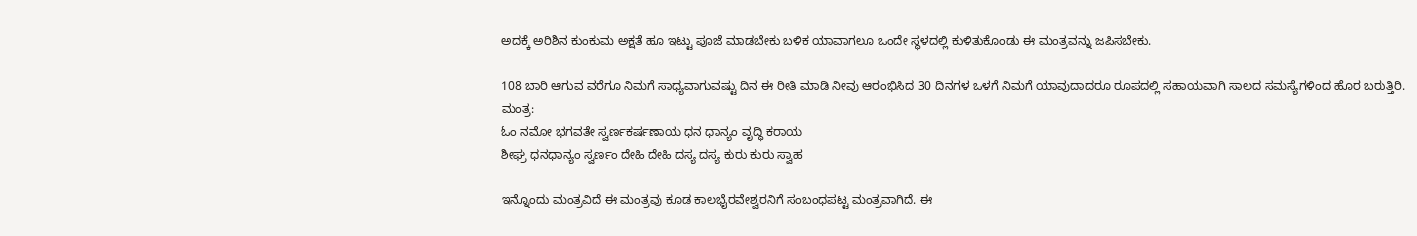ಅದಕ್ಕೆ ಅರಿಶಿನ ಕುಂಕುಮ ಅಕ್ಷತೆ ಹೂ ಇಟ್ಟು ಪೂಜೆ ಮಾಡಬೇಕು ಬಳಿಕ ಯಾವಾಗಲೂ ಒಂದೇ ಸ್ಥಳದಲ್ಲಿ ಕುಳಿತುಕೊಂಡು ಈ ಮಂತ್ರವನ್ನು ಜಪಿಸಬೇಕು.

108 ಬಾರಿ ಆಗುವ ವರೆಗೂ ನಿಮಗೆ ಸಾಧ್ಯವಾಗುವಷ್ಟು ದಿನ ಈ ರೀತಿ ಮಾಡಿ ನೀವು ಆರಂಭಿಸಿದ 30 ದಿನಗಳ ಒಳಗೆ ನಿಮಗೆ ಯಾವುದಾದರೂ ರೂಪದಲ್ಲಿ ಸಹಾಯವಾಗಿ ಸಾಲದ ಸಮಸ್ಯೆಗಳಿಂದ ಹೊರ ಬರುತ್ತಿರಿ.
ಮಂತ್ರ:
ಓಂ ನಮೋ ಭಗವತೇ ಸ್ವರ್ಣಕರ್ಷಣಾಯ ಧನ ಧಾನ್ಯಂ ವೃದ್ಧಿ ಕರಾಯ
ಶೀಘ್ರ ಧನಧಾನ್ಯಂ ಸ್ವರ್ಣಂ ದೇಹಿ ದೇಹಿ ದಸ್ಯ ದಸ್ಯ ಕುರು ಕುರು ಸ್ವಾಹ

ಇನ್ನೊಂದು ಮಂತ್ರವಿದೆ ಈ ಮಂತ್ರವು ಕೂಡ ಕಾಲಭೈರವೇಶ್ವರನಿಗೆ ಸಂಬಂಧಪಟ್ಟ ಮಂತ್ರವಾಗಿದೆ. ಈ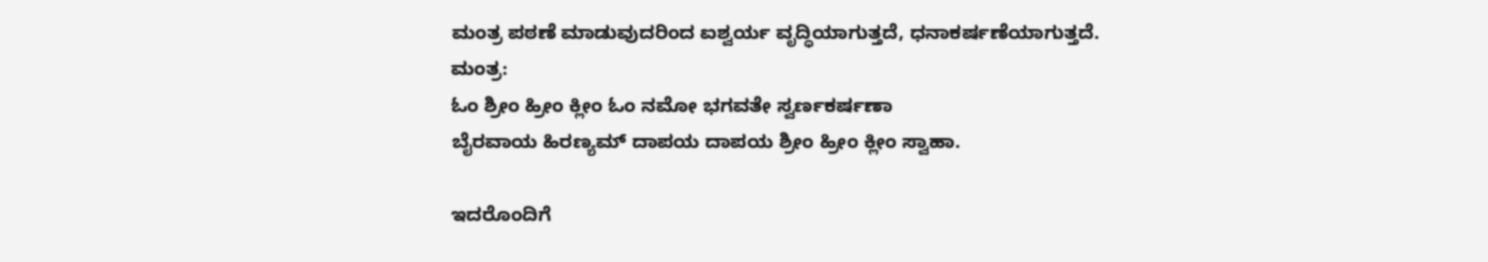ಮಂತ್ರ ಪಠಣೆ ಮಾಡುವುದರಿಂದ ಐಶ್ವರ್ಯ ವೃದ್ಧಿಯಾಗುತ್ತದೆ, ಧನಾಕರ್ಷಣೆಯಾಗುತ್ತದೆ.
ಮಂತ್ರ:
ಓಂ ಶ್ರೀಂ ಹ್ರೀಂ ಕ್ಲೀಂ ಓಂ ನಮೋ ಭಗವತೇ ಸ್ವರ್ಣಕರ್ಷಣಾ
ಬೈರವಾಯ ಹಿರಣ್ಯಮ್ ದಾಪಯ ದಾಪಯ ಶ್ರೀಂ ಹ್ರೀಂ ಕ್ಲೀಂ ಸ್ವಾಹಾ.

ಇದರೊಂದಿಗೆ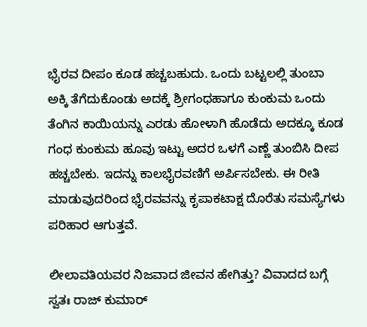ಭೈರವ ದೀಪಂ ಕೂಡ ಹಚ್ಚಬಹುದು. ಒಂದು ಬಟ್ಟಲಲ್ಲಿ ತುಂಬಾ ಅಕ್ಕಿ ತೆಗೆದುಕೊಂಡು ಅದಕ್ಕೆ ಶ್ರೀಗಂಧಹಾಗೂ ಕುಂಕುಮ ಒಂದು ತೆಂಗಿನ ಕಾಯಿಯನ್ನು ಎರಡು ಹೋಳಾಗಿ ಹೊಡೆದು ಅದಕ್ಕೂ ಕೂಡ ಗಂಧ ಕುಂಕುಮ ಹೂವು ಇಟ್ಟು ಅದರ ಒಳಗೆ ಎಣ್ಣೆ ತುಂಬಿಸಿ ದೀಪ ಹಚ್ಚಬೇಕು. ಇದನ್ನು ಕಾಲಭೈರವಣಿಗೆ ಅರ್ಪಿಸಬೇಕು. ಈ ರೀತಿ ಮಾಡುವುದರಿಂದ ಭೈರವವನ್ನು ಕೃಪಾಕಟಾಕ್ಷ ದೊರೆತು ಸಮಸ್ಯೆಗಳು ಪರಿಹಾರ ಆಗುತ್ತವೆ.

ಲೀಲಾವತಿಯವರ ನಿಜವಾದ ಜೀವನ ಹೇಗಿತ್ತು? ವಿವಾದದ ಬಗ್ಗೆ ಸ್ವತಃ ರಾಜ್ ಕುಮಾರ್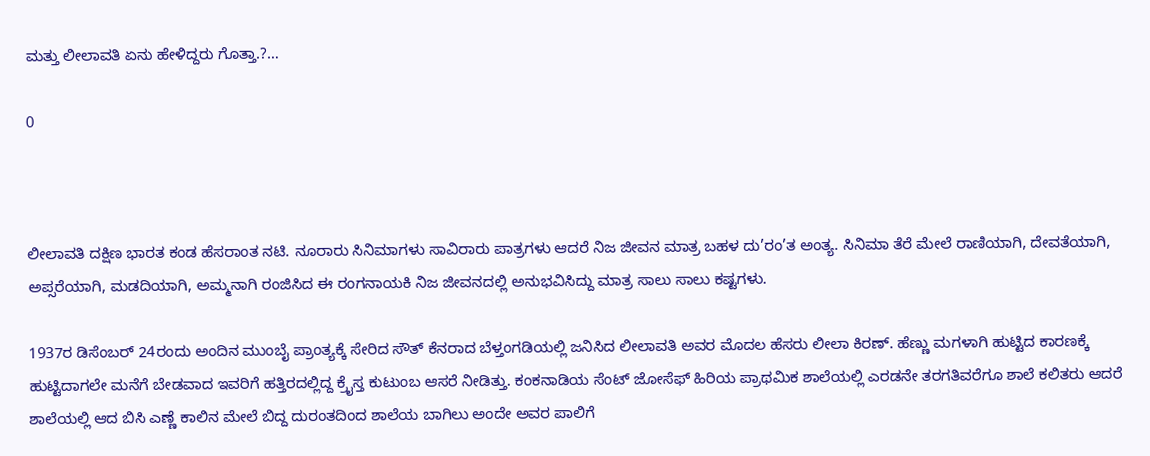ಮತ್ತು ಲೀಲಾವತಿ ಏನು ಹೇಳಿದ್ದರು ಗೊತ್ತಾ.?…

0



ಲೀಲಾವತಿ ದಕ್ಷಿಣ ಭಾರತ ಕಂಡ ಹೆಸರಾಂತ ನಟಿ. ನೂರಾರು ಸಿನಿಮಾಗಳು ಸಾವಿರಾರು ಪಾತ್ರಗಳು ಆದರೆ ನಿಜ ಜೀವನ ಮಾತ್ರ ಬಹಳ ದು’ರಂ’ತ ಅಂತ್ಯ. ಸಿನಿಮಾ ತೆರೆ ಮೇಲೆ ರಾಣಿಯಾಗಿ, ದೇವತೆಯಾಗಿ, ಅಪ್ಸರೆಯಾಗಿ, ಮಡದಿಯಾಗಿ, ಅಮ್ಮನಾಗಿ ರಂಜಿಸಿದ ಈ ರಂಗನಾಯಕಿ ನಿಜ ಜೀವನದಲ್ಲಿ ಅನುಭವಿಸಿದ್ದು ಮಾತ್ರ ಸಾಲು ಸಾಲು ಕಷ್ಟಗಳು.

1937ರ ಡಿಸೆಂಬರ್ 24ರಂದು ಅಂದಿನ ಮುಂಬೈ ಪ್ರಾಂತ್ಯಕ್ಕೆ ಸೇರಿದ ಸೌತ್ ಕೆನರಾದ ಬೆಳ್ತಂಗಡಿಯಲ್ಲಿ ಜನಿಸಿದ ಲೀಲಾವತಿ ಅವರ ಮೊದಲ ಹೆಸರು ಲೀಲಾ ಕಿರಣ್. ಹೆಣ್ಣು ಮಗಳಾಗಿ ಹುಟ್ಟಿದ ಕಾರಣಕ್ಕೆ ಹುಟ್ಟಿದಾಗಲೇ ಮನೆಗೆ ಬೇಡವಾದ ಇವರಿಗೆ ಹತ್ತಿರದಲ್ಲಿದ್ದ ಕ್ರೈಸ್ತ ಕುಟುಂಬ ಆಸರೆ ನೀಡಿತ್ತು. ಕಂಕನಾಡಿಯ ಸೆಂಟ್ ಜೋಸೆಫ್ ಹಿರಿಯ ಪ್ರಾಥಮಿಕ ಶಾಲೆಯಲ್ಲಿ ಎರಡನೇ ತರಗತಿವರೆಗೂ ಶಾಲೆ ಕಲಿತರು ಆದರೆ ಶಾಲೆಯಲ್ಲಿ ಆದ ಬಿಸಿ ಎಣ್ಣೆ ಕಾಲಿನ ಮೇಲೆ ಬಿದ್ದ ದುರಂತದಿಂದ ಶಾಲೆಯ ಬಾಗಿಲು ಅಂದೇ ಅವರ ಪಾಲಿಗೆ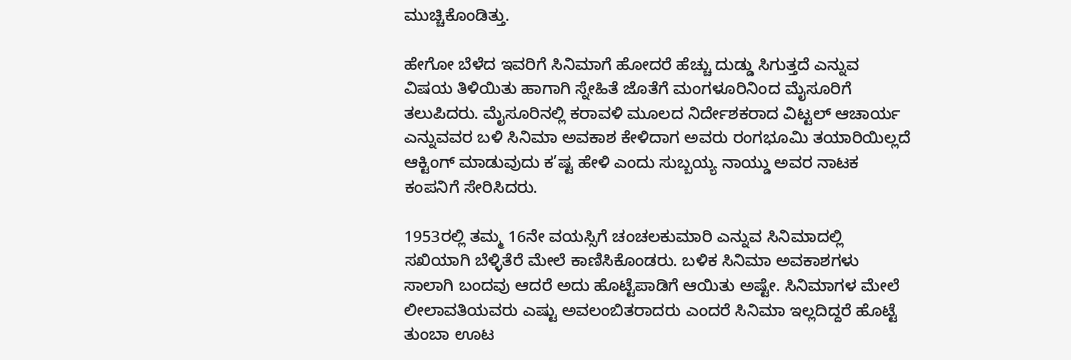ಮುಚ್ಚಿಕೊಂಡಿತ್ತು.

ಹೇಗೋ ಬೆಳೆದ ಇವರಿಗೆ ಸಿನಿಮಾಗೆ ಹೋದರೆ ಹೆಚ್ಚು ದುಡ್ಡು ಸಿಗುತ್ತದೆ ಎನ್ನುವ ವಿಷಯ ತಿಳಿಯಿತು ಹಾಗಾಗಿ ಸ್ನೇಹಿತೆ ಜೊತೆಗೆ ಮಂಗಳೂರಿನಿಂದ ಮೈಸೂರಿಗೆ ತಲುಪಿದರು. ಮೈಸೂರಿನಲ್ಲಿ ಕರಾವಳಿ ಮೂಲದ ನಿರ್ದೇಶಕರಾದ ವಿಟ್ಟಲ್ ಆಚಾರ್ಯ ಎನ್ನುವವರ ಬಳಿ ಸಿನಿಮಾ ಅವಕಾಶ ಕೇಳಿದಾಗ ಅವರು ರಂಗಭೂಮಿ ತಯಾರಿಯಿಲ್ಲದೆ ಆಕ್ಟಿಂಗ್ ಮಾಡುವುದು ಕ’ಷ್ಟ ಹೇಳಿ ಎಂದು ಸುಬ್ಬಯ್ಯ ನಾಯ್ಡು ಅವರ ನಾಟಕ ಕಂಪನಿಗೆ ಸೇರಿಸಿದರು.

1953ರಲ್ಲಿ ತಮ್ಮ 16ನೇ ವಯಸ್ಸಿಗೆ ಚಂಚಲಕುಮಾರಿ ಎನ್ನುವ ಸಿನಿಮಾದಲ್ಲಿ ಸಖಿಯಾಗಿ ಬೆಳ್ಳಿತೆರೆ ಮೇಲೆ ಕಾಣಿಸಿಕೊಂಡರು. ಬಳಿಕ ಸಿನಿಮಾ ಅವಕಾಶಗಳು ಸಾಲಾಗಿ ಬಂದವು ಆದರೆ ಅದು ಹೊಟ್ಟೆಪಾಡಿಗೆ ಆಯಿತು ಅಷ್ಟೇ. ಸಿನಿಮಾಗಳ ಮೇಲೆ ಲೀಲಾವತಿಯವರು ಎಷ್ಟು ಅವಲಂಬಿತರಾದರು ಎಂದರೆ ಸಿನಿಮಾ ಇಲ್ಲದಿದ್ದರೆ ಹೊಟ್ಟೆ ತುಂಬಾ ಊಟ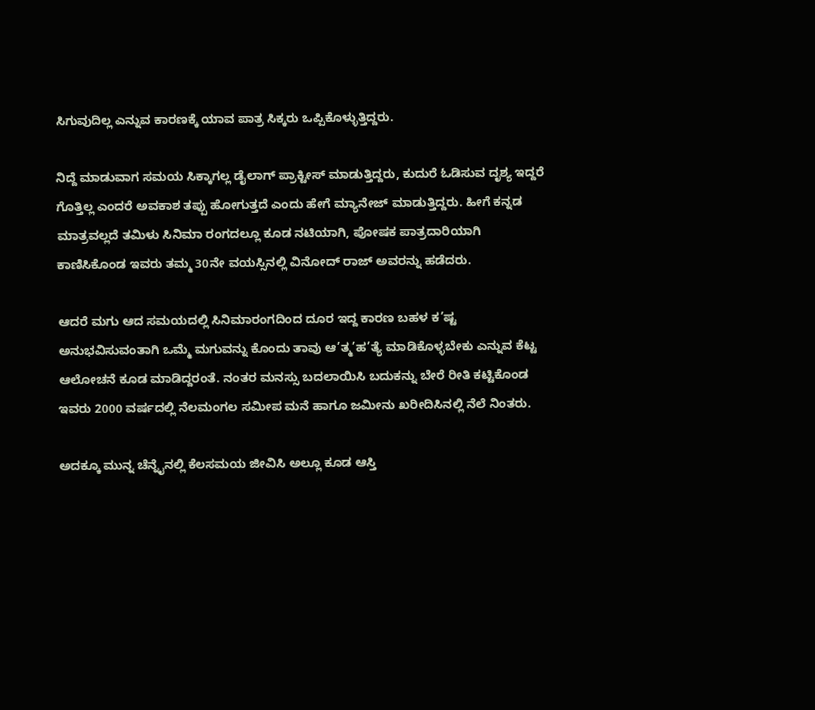ಸಿಗುವುದಿಲ್ಲ ಎನ್ನುವ ಕಾರಣಕ್ಕೆ ಯಾವ ಪಾತ್ರ ಸಿಕ್ಕರು ಒಪ್ಪಿಕೊಳ್ಳುತ್ತಿದ್ದರು.

ನಿದ್ದೆ ಮಾಡುವಾಗ ಸಮಯ ಸಿಕ್ಕಾಗಲ್ಲ ಡೈಲಾಗ್ ಪ್ರಾಕ್ಟೀಸ್ ಮಾಡುತ್ತಿದ್ದರು, ಕುದುರೆ ಓಡಿಸುವ ದೃಶ್ಯ ಇದ್ದರೆ ಗೊತ್ತಿಲ್ಲ ಎಂದರೆ ಅವಕಾಶ ತಪ್ಪು ಹೋಗುತ್ತದೆ ಎಂದು ಹೇಗೆ ಮ್ಯಾನೇಜ್ ಮಾಡುತ್ತಿದ್ದರು. ಹೀಗೆ ಕನ್ನಡ ಮಾತ್ರವಲ್ಲದೆ ತಮಿಳು ಸಿನಿಮಾ ರಂಗದಲ್ಲೂ ಕೂಡ ನಟಿಯಾಗಿ, ಪೋಷಕ ಪಾತ್ರದಾರಿಯಾಗಿ ಕಾಣಿಸಿಕೊಂಡ ಇವರು ತಮ್ಮ 30ನೇ ವಯಸ್ಸಿನಲ್ಲಿ ವಿನೋದ್ ರಾಜ್ ಅವರನ್ನು ಹಡೆದರು.

ಆದರೆ ಮಗು ಆದ ಸಮಯದಲ್ಲಿ ಸಿನಿಮಾರಂಗದಿಂದ ದೂರ ಇದ್ದ ಕಾರಣ ಬಹಳ ಕ’ಷ್ಟ ಅನುಭವಿಸುವಂತಾಗಿ ಒಮ್ಮೆ ಮಗುವನ್ನು ಕೊಂದು ತಾವು ಆ’ತ್ಮ’ಹ’ತ್ಯೆ ಮಾಡಿಕೊಳ್ಳಬೇಕು ಎನ್ನುವ ಕೆಟ್ಟ ಆಲೋಚನೆ ಕೂಡ ಮಾಡಿದ್ದರಂತೆ. ನಂತರ ಮನಸ್ಸು ಬದಲಾಯಿಸಿ ಬದುಕನ್ನು ಬೇರೆ ರೀತಿ ಕಟ್ಟಿಕೊಂಡ ಇವರು 2000 ವರ್ಷದಲ್ಲಿ ನೆಲಮಂಗಲ ಸಮೀಪ ಮನೆ ಹಾಗೂ ಜಮೀನು ಖರೀದಿಸಿನಲ್ಲಿ ನೆಲೆ ನಿಂತರು.

ಅದಕ್ಕೂ ಮುನ್ನ ಚೆನ್ನೈನಲ್ಲಿ ಕೆಲಸಮಯ ಜೀವಿಸಿ ಅಲ್ಲೂ ಕೂಡ ಆಸ್ತಿ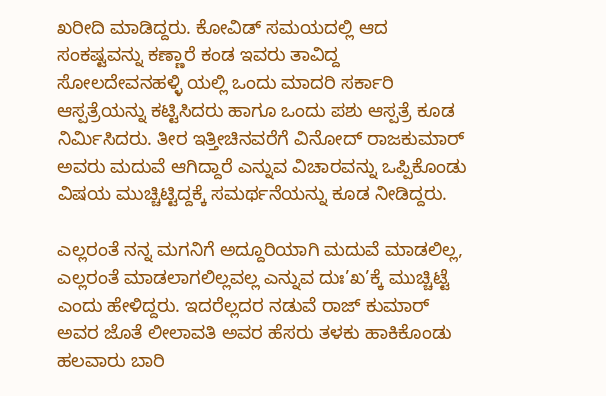ಖರೀದಿ ಮಾಡಿದ್ದರು. ಕೋವಿಡ್ ಸಮಯದಲ್ಲಿ ಆದ ಸಂಕಷ್ಟವನ್ನು ಕಣ್ಣಾರೆ ಕಂಡ ಇವರು ತಾವಿದ್ದ ಸೋಲದೇವನಹಳ್ಳಿ ಯಲ್ಲಿ ಒಂದು ಮಾದರಿ ಸರ್ಕಾರಿ ಆಸ್ಪತ್ರೆಯನ್ನು ಕಟ್ಟಿಸಿದರು ಹಾಗೂ ಒಂದು ಪಶು ಆಸ್ಪತ್ರೆ ಕೂಡ ನಿರ್ಮಿಸಿದರು. ತೀರ ಇತ್ತೀಚಿನವರೆಗೆ ವಿನೋದ್ ರಾಜಕುಮಾರ್ ಅವರು ಮದುವೆ ಆಗಿದ್ದಾರೆ ಎನ್ನುವ ವಿಚಾರವನ್ನು ಒಪ್ಪಿಕೊಂಡು ವಿಷಯ ಮುಚ್ಚಿಟ್ಟಿದ್ದಕ್ಕೆ ಸಮರ್ಥನೆಯನ್ನು ಕೂಡ ನೀಡಿದ್ದರು.

ಎಲ್ಲರಂತೆ ನನ್ನ ಮಗನಿಗೆ ಅದ್ದೂರಿಯಾಗಿ ಮದುವೆ ಮಾಡಲಿಲ್ಲ, ಎಲ್ಲರಂತೆ ಮಾಡಲಾಗಲಿಲ್ಲವಲ್ಲ ಎನ್ನುವ ದುಃ’ಖ’ಕ್ಕೆ ಮುಚ್ಚಿಟ್ಟೆ ಎಂದು ಹೇಳಿದ್ದರು. ಇದರೆಲ್ಲದರ ನಡುವೆ ರಾಜ್ ಕುಮಾರ್ ಅವರ ಜೊತೆ ಲೀಲಾವತಿ ಅವರ ಹೆಸರು ತಳಕು ಹಾಕಿಕೊಂಡು ಹಲವಾರು ಬಾರಿ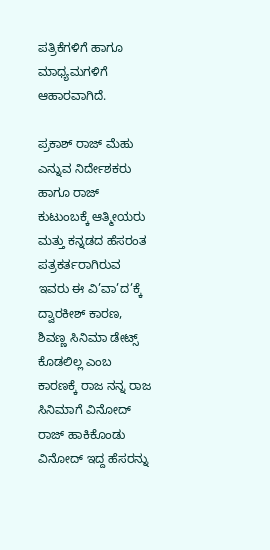ಪತ್ರಿಕೆಗಳಿಗೆ ಹಾಗೂ ಮಾಧ್ಯಮಗಳಿಗೆ ಆಹಾರವಾಗಿದೆ.

ಪ್ರಕಾಶ್ ರಾಜ್ ಮೆಹು ಎನ್ನುವ ನಿರ್ದೇಶಕರು ಹಾಗೂ ರಾಜ್ ಕುಟುಂಬಕ್ಕೆ ಆತ್ಮೀಯರು ಮತ್ತು ಕನ್ನಡದ ಹೆಸರಂತ ಪತ್ರಕರ್ತರಾಗಿರುವ ಇವರು ಈ ವಿ’ವಾ’ದ’ಕ್ಕೆ ದ್ವಾರಕೀಶ್ ಕಾರಣ, ಶಿವಣ್ಣ ಸಿನಿಮಾ ಡೇಟ್ಸ್ ಕೊಡಲಿಲ್ಲ ಎಂಬ ಕಾರಣಕ್ಕೆ ರಾಜ ನನ್ನ ರಾಜ ಸಿನಿಮಾಗೆ ವಿನೋದ್ ರಾಜ್ ಹಾಕಿಕೊಂಡು ವಿನೋದ್ ಇದ್ದ ಹೆಸರನ್ನು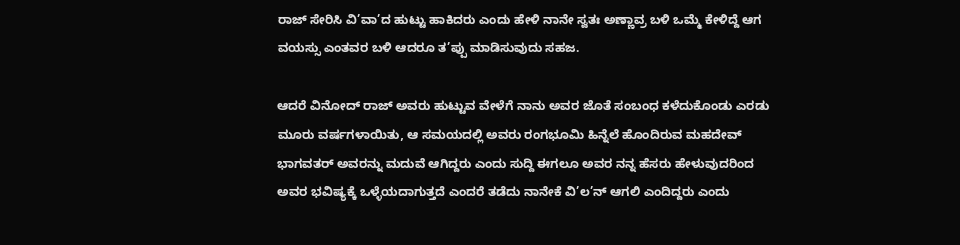ರಾಜ್ ಸೇರಿಸಿ ವಿ’ವಾ’ದ ಹುಟ್ಟು ಹಾಕಿದರು ಎಂದು ಹೇಳಿ ನಾನೇ ಸ್ವತಃ ಅಣ್ಣಾವ್ರ ಬಳಿ ಒಮ್ಮೆ ಕೇಳಿದ್ದೆ ಆಗ ವಯಸ್ಸು ಎಂತವರ ಬಳಿ ಆದರೂ ತ’ಪ್ಪು ಮಾಡಿಸುವುದು ಸಹಜ.

ಆದರೆ ವಿನೋದ್ ರಾಜ್ ಅವರು ಹುಟ್ಟುವ ವೇಳೆಗೆ ನಾನು ಅವರ ಜೊತೆ ಸಂಬಂಧ ಕಳೆದುಕೊಂಡು ಎರಡು ಮೂರು ವರ್ಷಗಳಾಯಿತು, ಆ ಸಮಯದಲ್ಲಿ ಅವರು ರಂಗಭೂಮಿ ಹಿನ್ನೆಲೆ ಹೊಂದಿರುವ ಮಹದೇವ್ ಭಾಗವತರ್ ಅವರನ್ನು ಮದುವೆ ಆಗಿದ್ದರು ಎಂದು ಸುದ್ದಿ ಈಗಲೂ ಅವರ ನನ್ನ ಹೆಸರು ಹೇಳುವುದರಿಂದ ಅವರ ಭವಿಷ್ಯಕ್ಕೆ ಒಳ್ಳೆಯದಾಗುತ್ತದೆ ಎಂದರೆ ತಡೆದು ನಾನೇಕೆ ವಿ’ಲ’ನ್ ಆಗಲಿ ಎಂದಿದ್ದರು ಎಂದು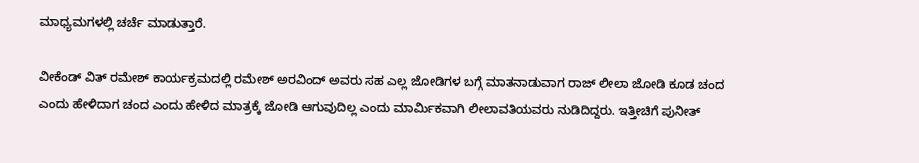ಮಾಧ್ಯಮಗಳಲ್ಲಿ ಚರ್ಚೆ ಮಾಡುತ್ತಾರೆ.

ವೀಕೆಂಡ್ ವಿತ್ ರಮೇಶ್ ಕಾರ್ಯಕ್ರಮದಲ್ಲಿ ರಮೇಶ್ ಅರವಿಂದ್ ಅವರು ಸಹ ಎಲ್ಲ ಜೋಡಿಗಳ ಬಗ್ಗೆ ಮಾತನಾಡುವಾಗ ರಾಜ್ ಲೀಲಾ ಜೋಡಿ ಕೂಡ ಚಂದ ಎಂದು ಹೇಳಿದಾಗ ಚಂದ ಎಂದು ಹೇಳಿದ ಮಾತ್ರಕ್ಕೆ ಜೋಡಿ ಆಗುವುದಿಲ್ಲ ಎಂದು ಮಾರ್ಮಿಕವಾಗಿ ಲೀಲಾವತಿಯವರು ನುಡಿದಿದ್ದರು. ಇತ್ತೀಚಿಗೆ ಪುನೀತ್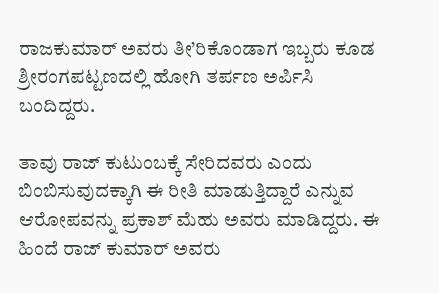ರಾಜಕುಮಾರ್ ಅವರು ತೀ’ರಿಕೊಂಡಾಗ ಇಬ್ಬರು ಕೂಡ ಶ್ರೀರಂಗಪಟ್ಟಣದಲ್ಲಿ ಹೋಗಿ ತರ್ಪಣ ಅರ್ಪಿಸಿ ಬಂದಿದ್ದರು.

ತಾವು ರಾಜ್ ಕುಟುಂಬಕ್ಕೆ ಸೇರಿದವರು ಎಂದು ಬಿಂಬಿಸುವುದಕ್ಕಾಗಿ ಈ ರೀತಿ ಮಾಡುತ್ತಿದ್ದಾರೆ ಎನ್ನುವ ಆರೋಪವನ್ನು ಪ್ರಕಾಶ್ ಮೆಹು ಅವರು ಮಾಡಿದ್ದರು. ಈ ಹಿಂದೆ ರಾಜ್ ಕುಮಾರ್ ಅವರು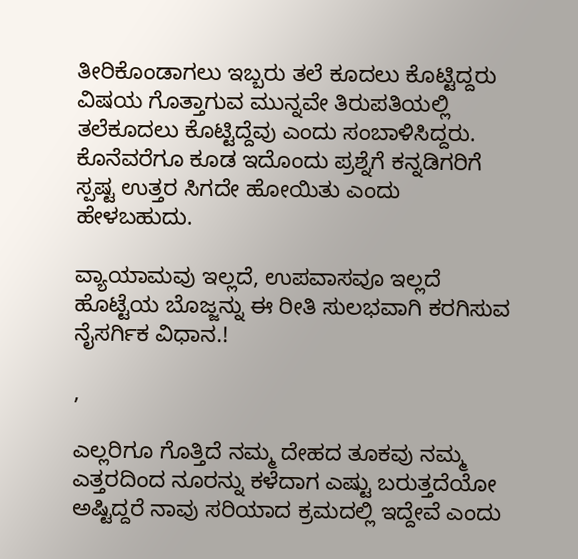ತೀರಿಕೊಂಡಾಗಲು ಇಬ್ಬರು ತಲೆ ಕೂದಲು ಕೊಟ್ಟಿದ್ದರು ವಿಷಯ ಗೊತ್ತಾಗುವ ಮುನ್ನವೇ ತಿರುಪತಿಯಲ್ಲಿ ತಲೆಕೂದಲು ಕೊಟ್ಟಿದ್ದೆವು ಎಂದು ಸಂಬಾಳಿಸಿದ್ದರು. ಕೊನೆವರೆಗೂ ಕೂಡ ಇದೊಂದು ಪ್ರಶ್ನೆಗೆ ಕನ್ನಡಿಗರಿಗೆ ಸ್ಪಷ್ಟ ಉತ್ತರ ಸಿಗದೇ ಹೋಯಿತು ಎಂದು ಹೇಳಬಹುದು.

ವ್ಯಾಯಾಮವು ಇಲ್ಲದೆ, ಉಪವಾಸವೂ ಇಲ್ಲದೆ ಹೊಟ್ಟೆಯ ಬೊಜ್ಜನ್ನು ಈ ರೀತಿ ಸುಲಭವಾಗಿ ಕರಗಿಸುವ ನೈಸರ್ಗಿಕ ವಿಧಾನ.!

,

ಎಲ್ಲರಿಗೂ ಗೊತ್ತಿದೆ ನಮ್ಮ ದೇಹದ ತೂಕವು ನಮ್ಮ ಎತ್ತರದಿಂದ ನೂರನ್ನು ಕಳೆದಾಗ ಎಷ್ಟು ಬರುತ್ತದೆಯೋ ಅಷ್ಟಿದ್ದರೆ ನಾವು ಸರಿಯಾದ ಕ್ರಮದಲ್ಲಿ ಇದ್ದೇವೆ ಎಂದು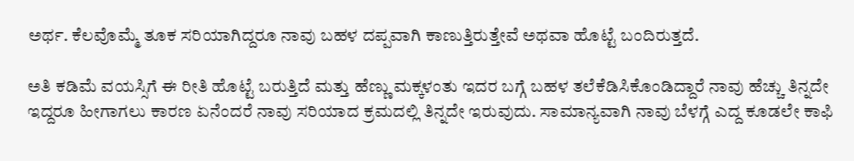ಅರ್ಥ. ಕೆಲವೊಮ್ಮೆ ತೂಕ ಸರಿಯಾಗಿದ್ದರೂ ನಾವು ಬಹಳ ದಪ್ಪವಾಗಿ ಕಾಣುತ್ತಿರುತ್ತೇವೆ ಅಥವಾ ಹೊಟ್ಟೆ ಬಂದಿರುತ್ತದೆ.

ಅತಿ ಕಡಿಮೆ ವಯಸ್ಸಿಗೆ ಈ ರೀತಿ ಹೊಟ್ಟೆ ಬರುತ್ತಿದೆ ಮತ್ತು ಹೆಣ್ಣು ಮಕ್ಕಳಂತು ಇದರ ಬಗ್ಗೆ ಬಹಳ ತಲೆಕೆಡಿಸಿಕೊಂಡಿದ್ದಾರೆ ನಾವು ಹೆಚ್ಚು ತಿನ್ನದೇ ಇದ್ದರೂ ಹೀಗಾಗಲು ಕಾರಣ ಏನೆಂದರೆ ನಾವು ಸರಿಯಾದ ಕ್ರಮದಲ್ಲಿ ತಿನ್ನದೇ ಇರುವುದು. ಸಾಮಾನ್ಯವಾಗಿ ನಾವು ಬೆಳಗ್ಗೆ ಎದ್ದ ಕೂಡಲೇ ಕಾಫಿ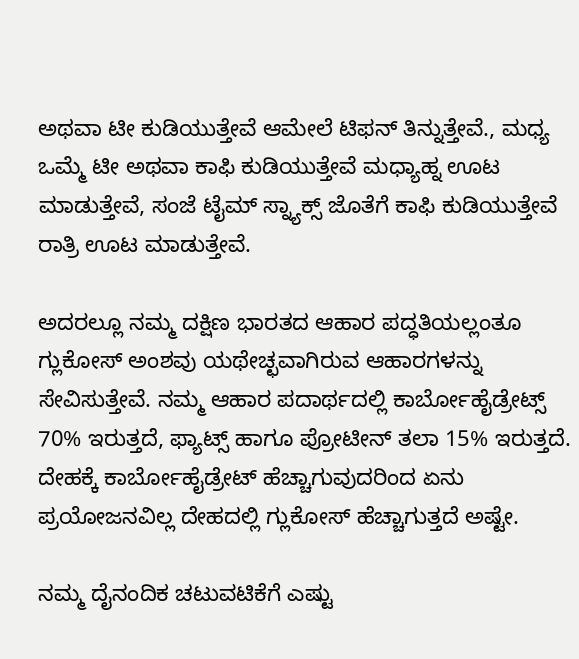ಅಥವಾ ಟೀ ಕುಡಿಯುತ್ತೇವೆ ಆಮೇಲೆ ಟಿಫನ್ ತಿನ್ನುತ್ತೇವೆ., ಮಧ್ಯ ಒಮ್ಮೆ ಟೀ ಅಥವಾ ಕಾಫಿ ಕುಡಿಯುತ್ತೇವೆ ಮಧ್ಯಾಹ್ನ ಊಟ ಮಾಡುತ್ತೇವೆ, ಸಂಜೆ ಟೈಮ್ ಸ್ನ್ಯಾಕ್ಸ್ ಜೊತೆಗೆ ಕಾಫಿ ಕುಡಿಯುತ್ತೇವೆ ರಾತ್ರಿ ಊಟ ಮಾಡುತ್ತೇವೆ.

ಅದರಲ್ಲೂ ನಮ್ಮ ದಕ್ಷಿಣ ಭಾರತದ ಆಹಾರ ಪದ್ಧತಿಯಲ್ಲಂತೂ ಗ್ಲುಕೋಸ್ ಅಂಶವು ಯಥೇಚ್ಛವಾಗಿರುವ ಆಹಾರಗಳನ್ನು ಸೇವಿಸುತ್ತೇವೆ. ನಮ್ಮ ಆಹಾರ ಪದಾರ್ಥದಲ್ಲಿ ಕಾರ್ಬೋಹೈಡ್ರೇಟ್ಸ್ 70% ಇರುತ್ತದೆ, ಫ್ಯಾಟ್ಸ್ ಹಾಗೂ ಪ್ರೋಟೀನ್ ತಲಾ 15% ಇರುತ್ತದೆ. ದೇಹಕ್ಕೆ ಕಾರ್ಬೋಹೈಡ್ರೇಟ್ ಹೆಚ್ಚಾಗುವುದರಿಂದ ಏನು ಪ್ರಯೋಜನವಿಲ್ಲ ದೇಹದಲ್ಲಿ ಗ್ಲುಕೋಸ್ ಹೆಚ್ಚಾಗುತ್ತದೆ ಅಷ್ಟೇ.

ನಮ್ಮ ದೈನಂದಿಕ ಚಟುವಟಿಕೆಗೆ ಎಷ್ಟು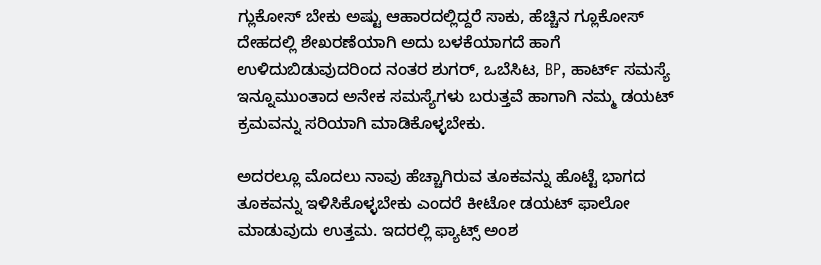ಗ್ಲುಕೋಸ್ ಬೇಕು ಅಷ್ಟು ಆಹಾರದಲ್ಲಿದ್ದರೆ ಸಾಕು, ಹೆಚ್ಚಿನ ಗ್ಲೂಕೋಸ್ ದೇಹದಲ್ಲಿ ಶೇಖರಣೆಯಾಗಿ ಅದು ಬಳಕೆಯಾಗದೆ ಹಾಗೆ ಉಳಿದುಬಿಡುವುದರಿಂದ ನಂತರ ಶುಗರ್, ಒಬೆಸಿಟ, BP, ಹಾರ್ಟ್ ಸಮಸ್ಯೆ ಇನ್ನೂಮುಂತಾದ ಅನೇಕ ಸಮಸ್ಯೆಗಳು ಬರುತ್ತವೆ ಹಾಗಾಗಿ ನಮ್ಮ ಡಯಟ್ ಕ್ರಮವನ್ನು ಸರಿಯಾಗಿ ಮಾಡಿಕೊಳ್ಳಬೇಕು.

ಅದರಲ್ಲೂ ಮೊದಲು ನಾವು ಹೆಚ್ಚಾಗಿರುವ ತೂಕವನ್ನು ಹೊಟ್ಟೆ ಭಾಗದ ತೂಕವನ್ನು ಇಳಿಸಿಕೊಳ್ಳಬೇಕು ಎಂದರೆ ಕೀಟೋ ಡಯಟ್ ಫಾಲೋ ಮಾಡುವುದು ಉತ್ತಮ. ಇದರಲ್ಲಿ ಫ್ಯಾಟ್ಸ್ ಅಂಶ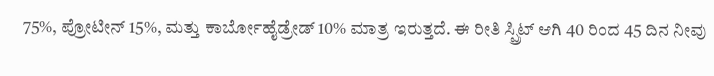75%, ಪ್ರೋಟೀನ್ 15%, ಮತ್ತು ಕಾರ್ಬೋಹೈಡ್ರೇಡ್ 10% ಮಾತ್ರ ಇರುತ್ತದೆ. ಈ ರೀತಿ ಸ್ಪ್ರಿಟ್ ಆಗಿ 40 ರಿಂದ 45 ದಿನ ನೀವು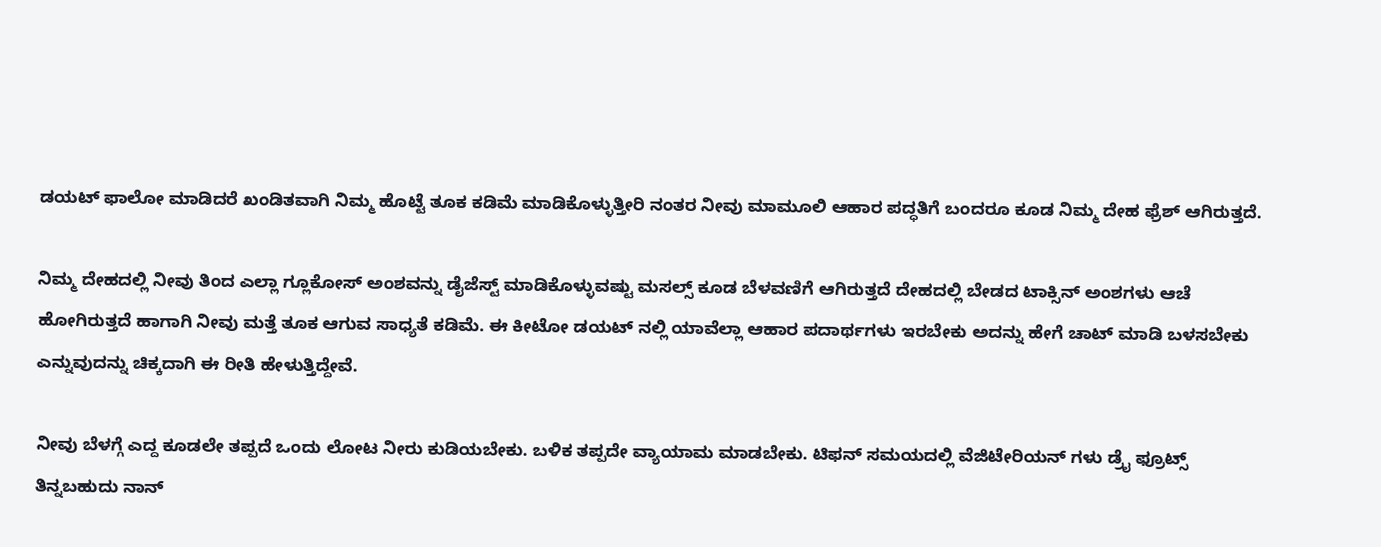ಡಯಟ್ ಫಾಲೋ ಮಾಡಿದರೆ ಖಂಡಿತವಾಗಿ ನಿಮ್ಮ ಹೊಟ್ಟೆ ತೂಕ ಕಡಿಮೆ ಮಾಡಿಕೊಳ್ಳುತ್ತೀರಿ ನಂತರ ನೀವು ಮಾಮೂಲಿ ಆಹಾರ ಪದ್ಧತಿಗೆ ಬಂದರೂ ಕೂಡ ನಿಮ್ಮ ದೇಹ ಫ್ರೆಶ್ ಆಗಿರುತ್ತದೆ.

ನಿಮ್ಮ ದೇಹದಲ್ಲಿ ನೀವು ತಿಂದ ಎಲ್ಲಾ ಗ್ಲೂಕೋಸ್ ಅಂಶವನ್ನು ಡೈಜೆಸ್ಟ್ ಮಾಡಿಕೊಳ್ಳುವಷ್ಟು ಮಸಲ್ಸ್ ಕೂಡ ಬೆಳವಣಿಗೆ ಆಗಿರುತ್ತದೆ ದೇಹದಲ್ಲಿ ಬೇಡದ ಟಾಕ್ಸಿನ್ ಅಂಶಗಳು ಆಚೆ ಹೋಗಿರುತ್ತದೆ ಹಾಗಾಗಿ ನೀವು ಮತ್ತೆ ತೂಕ ಆಗುವ ಸಾಧ್ಯತೆ ಕಡಿಮೆ. ಈ ಕೀಟೋ ಡಯಟ್ ನಲ್ಲಿ ಯಾವೆಲ್ಲಾ ಆಹಾರ ಪದಾರ್ಥಗಳು ಇರಬೇಕು ಅದನ್ನು ಹೇಗೆ ಚಾಟ್ ಮಾಡಿ ಬಳಸಬೇಕು ಎನ್ನುವುದನ್ನು ಚಿಕ್ಕದಾಗಿ ಈ ರೀತಿ ಹೇಳುತ್ತಿದ್ದೇವೆ.

ನೀವು ಬೆಳಗ್ಗೆ ಎದ್ದ ಕೂಡಲೇ ತಪ್ಪದೆ ಒಂದು ಲೋಟ ನೀರು ಕುಡಿಯಬೇಕು. ಬಳಿಕ ತಪ್ಪದೇ ವ್ಯಾಯಾಮ ಮಾಡಬೇಕು. ಟಿಫನ್ ಸಮಯದಲ್ಲಿ ವೆಜಿಟೇರಿಯನ್ ಗಳು ಡ್ರೈ ಫ್ರೂಟ್ಸ್ ತಿನ್ನಬಹುದು ನಾನ್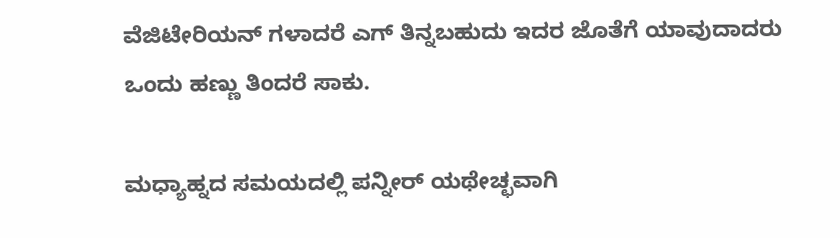ವೆಜಿಟೇರಿಯನ್‌ ಗಳಾದರೆ ಎಗ್ ತಿನ್ನಬಹುದು ಇದರ ಜೊತೆಗೆ ಯಾವುದಾದರು ಒಂದು ಹಣ್ಣು ತಿಂದರೆ ಸಾಕು.

ಮಧ್ಯಾಹ್ನದ ಸಮಯದಲ್ಲಿ ಪನ್ನೀರ್ ಯಥೇಚ್ಛವಾಗಿ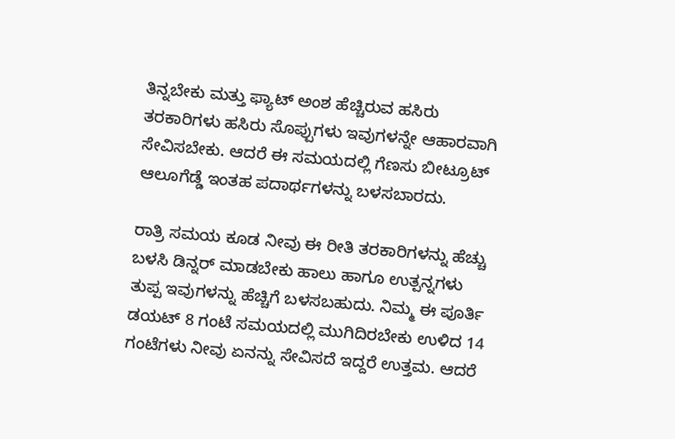ತಿನ್ನಬೇಕು ಮತ್ತು ಫ್ಯಾಟ್ ಅಂಶ ಹೆಚ್ಚಿರುವ ಹಸಿರು ತರಕಾರಿಗಳು ಹಸಿರು ಸೊಪ್ಪುಗಳು ಇವುಗಳನ್ನೇ ಆಹಾರವಾಗಿ ಸೇವಿಸಬೇಕು. ಆದರೆ ಈ ಸಮಯದಲ್ಲಿ ಗೆಣಸು ಬೀಟ್ರೂಟ್ ಆಲೂಗೆಡ್ಡೆ ಇಂತಹ ಪದಾರ್ಥಗಳನ್ನು ಬಳಸಬಾರದು.

ರಾತ್ರಿ ಸಮಯ ಕೂಡ ನೀವು ಈ ರೀತಿ ತರಕಾರಿಗಳನ್ನು ಹೆಚ್ಚು ಬಳಸಿ ಡಿನ್ನರ್ ಮಾಡಬೇಕು ಹಾಲು ಹಾಗೂ ಉತ್ಪನ್ನಗಳು ತುಪ್ಪ ಇವುಗಳನ್ನು ಹೆಚ್ಚಿಗೆ ಬಳಸಬಹುದು. ನಿಮ್ಮ ಈ ಪೂರ್ತಿ ಡಯಟ್ 8 ಗಂಟೆ ಸಮಯದಲ್ಲಿ ಮುಗಿದಿರಬೇಕು ಉಳಿದ 14 ಗಂಟೆಗಳು ನೀವು ಏನನ್ನು ಸೇವಿಸದೆ ಇದ್ದರೆ ಉತ್ತಮ. ಆದರೆ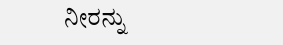ನೀರನ್ನು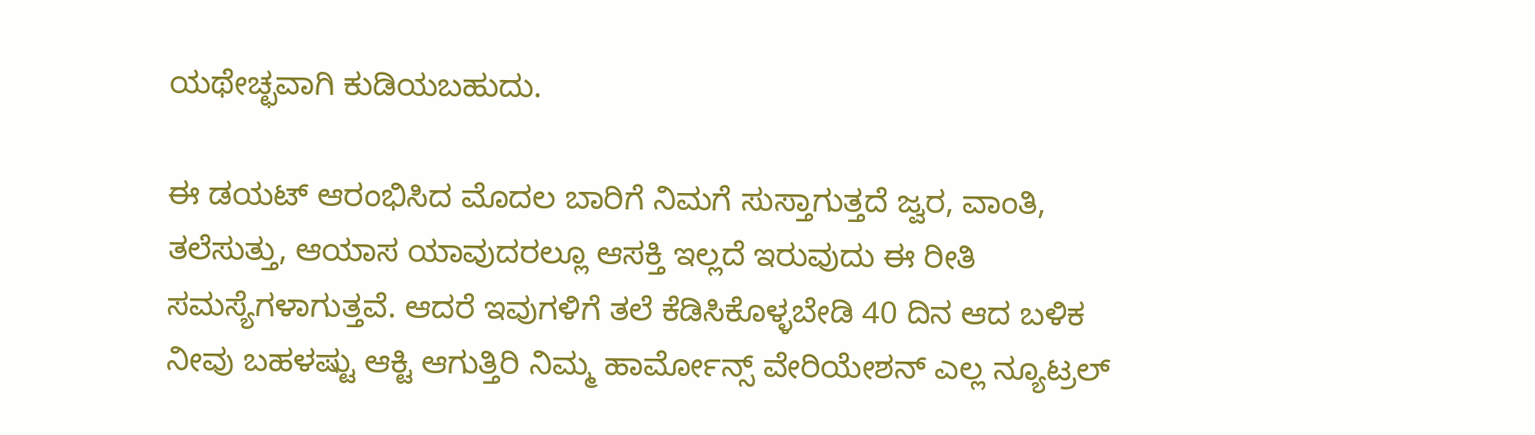ಯಥೇಚ್ಛವಾಗಿ ಕುಡಿಯಬಹುದು.

ಈ ಡಯಟ್ ಆರಂಭಿಸಿದ ಮೊದಲ ಬಾರಿಗೆ ನಿಮಗೆ ಸುಸ್ತಾಗುತ್ತದೆ ಜ್ವರ, ವಾಂತಿ, ತಲೆಸುತ್ತು, ಆಯಾಸ ಯಾವುದರಲ್ಲೂ ಆಸಕ್ತಿ ಇಲ್ಲದೆ ಇರುವುದು ಈ ರೀತಿ ಸಮಸ್ಯೆಗಳಾಗುತ್ತವೆ. ಆದರೆ ಇವುಗಳಿಗೆ ತಲೆ ಕೆಡಿಸಿಕೊಳ್ಳಬೇಡಿ 40 ದಿನ ಆದ ಬಳಿಕ ನೀವು ಬಹಳಷ್ಟು ಆಕ್ಟಿ ಆಗುತ್ತಿರಿ ನಿಮ್ಮ ಹಾರ್ಮೋನ್ಸ್ ವೇರಿಯೇಶನ್ ಎಲ್ಲ ನ್ಯೂಟ್ರಲ್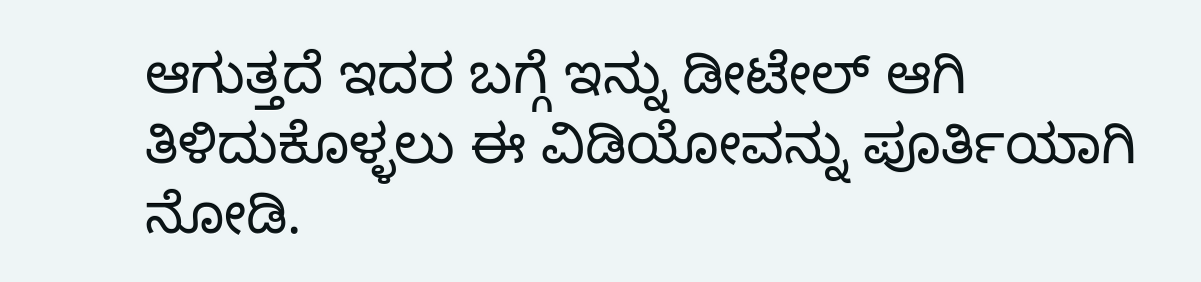ಆಗುತ್ತದೆ ಇದರ ಬಗ್ಗೆ ಇನ್ನು ಡೀಟೇಲ್ ಆಗಿ ತಿಳಿದುಕೊಳ್ಳಲು ಈ ವಿಡಿಯೋವನ್ನು ಪೂರ್ತಿಯಾಗಿ ನೋಡಿ.